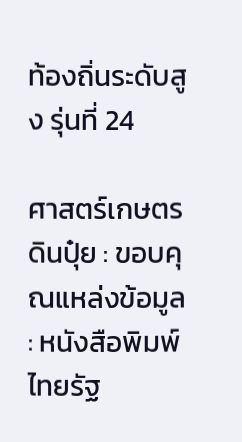ท้องถิ่นระดับสูง รุ่นที่ 24

ศาสตร์เกษตรดินปุ๋ย : ขอบคุณแหล่งข้อมูล : หนังสือพิมพ์ไทยรัฐ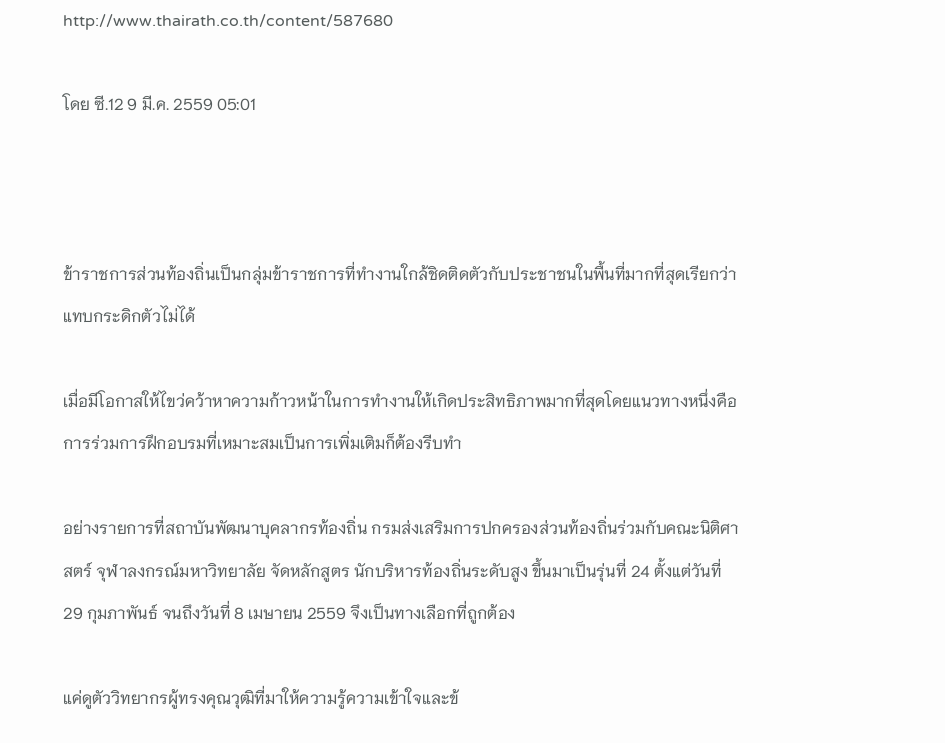http://www.thairath.co.th/content/587680

โดย ซี.12 9 มี.ค. 2559 05:01



ข้าราชการส่วนท้องถิ่นเป็นกลุ่มข้าราชการที่ทำงานใกล้ชิดติดตัวกับประชาชนในพื้นที่มากที่สุดเรียกว่าแทบกระดิกตัวไม่ได้

เมื่อมีโอกาสให้ไขว่คว้าหาความก้าวหน้าในการทำงานให้เกิดประสิทธิภาพมากที่สุดโดยแนวทางหนึ่งคือการร่วมการฝึกอบรมที่เหมาะสมเป็นการเพิ่มเติมก็ต้องรีบทำ

อย่างรายการที่สถาบันพัฒนาบุคลากรท้องถิ่น กรมส่งเสริมการปกครองส่วนท้องถิ่นร่วมกับคณะนิติศาสตร์ จุฬาลงกรณ์มหาวิทยาลัย จัดหลักสูตร นักบริหารท้องถิ่นระดับสูง ขึ้นมาเป็นรุ่นที่ 24 ตั้งแต่วันที่ 29 กุมภาพันธ์ จนถึงวันที่ 8 เมษายน 2559 จึงเป็นทางเลือกที่ถูกต้อง

แค่ดูตัววิทยากรผู้ทรงคุณวุฒิที่มาให้ความรู้ความเข้าใจและข้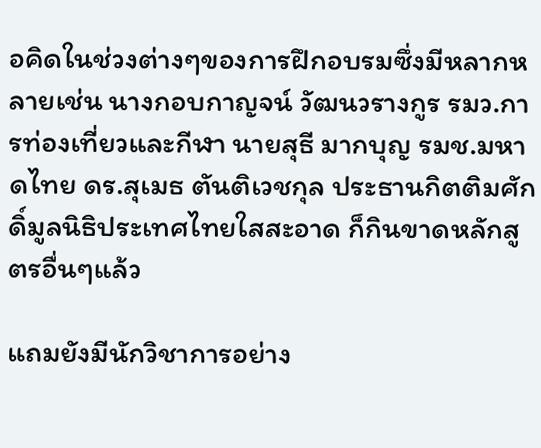อคิดในช่วงต่างๆของการฝึกอบรมซึ่งมีหลากหลายเช่น นางกอบกาญจน์ วัฒนวรางกูร รมว.การท่องเที่ยวและกีฬา นายสุธี มากบุญ รมช.มหาดไทย ดร.สุเมธ ตันติเวชกุล ประธานกิตติมศักดิ์มูลนิธิประเทศไทยใสสะอาด ก็กินขาดหลักสูตรอื่นๆแล้ว

แถมยังมีนักวิชาการอย่าง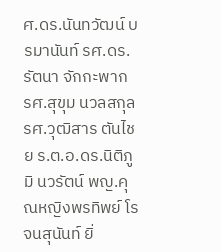ศ.ดร.นันทวัฒน์ บรมานันท์ รศ.ดร.รัตนา จักกะพาก รศ.สุขุม นวลสกุล รศ.วุฒิสาร ตันไชย ร.ต.อ.ดร.นิติภูมิ นวรัตน์ พญ.คุณหญิงพรทิพย์ โรจนสุนันท์ ยิ่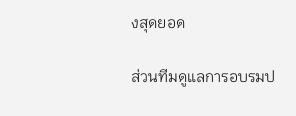งสุดยอด

ส่วนทีมดูแลการอบรมป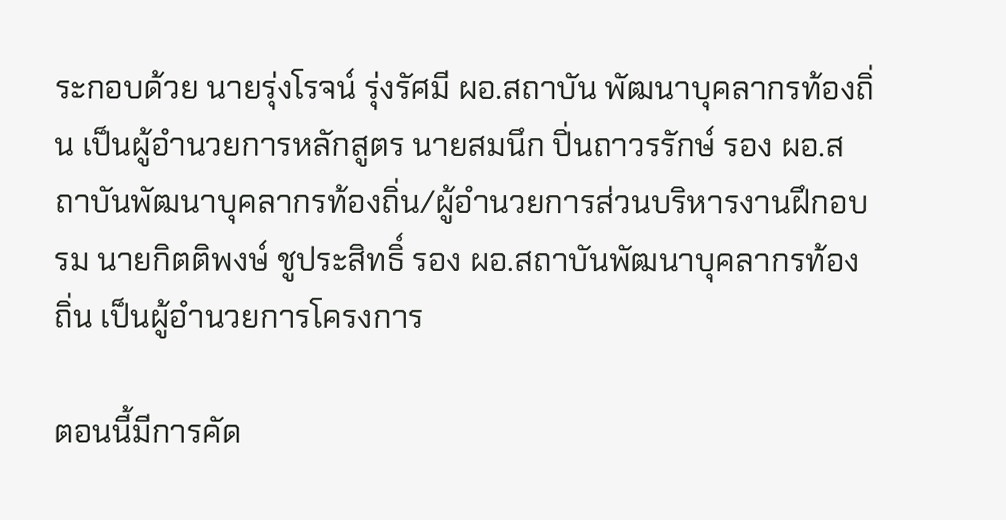ระกอบด้วย นายรุ่งโรจน์ รุ่งรัศมี ผอ.สถาบัน พัฒนาบุคลากรท้องถิ่น เป็นผู้อำนวยการหลักสูตร นายสมนึก ปิ่นถาวรรักษ์ รอง ผอ.สถาบันพัฒนาบุคลากรท้องถิ่น/ผู้อำนวยการส่วนบริหารงานฝึกอบรม นายกิตติพงษ์ ชูประสิทธิ์ รอง ผอ.สถาบันพัฒนาบุคลากรท้องถิ่น เป็นผู้อำนวยการโครงการ

ตอนนี้มีการคัด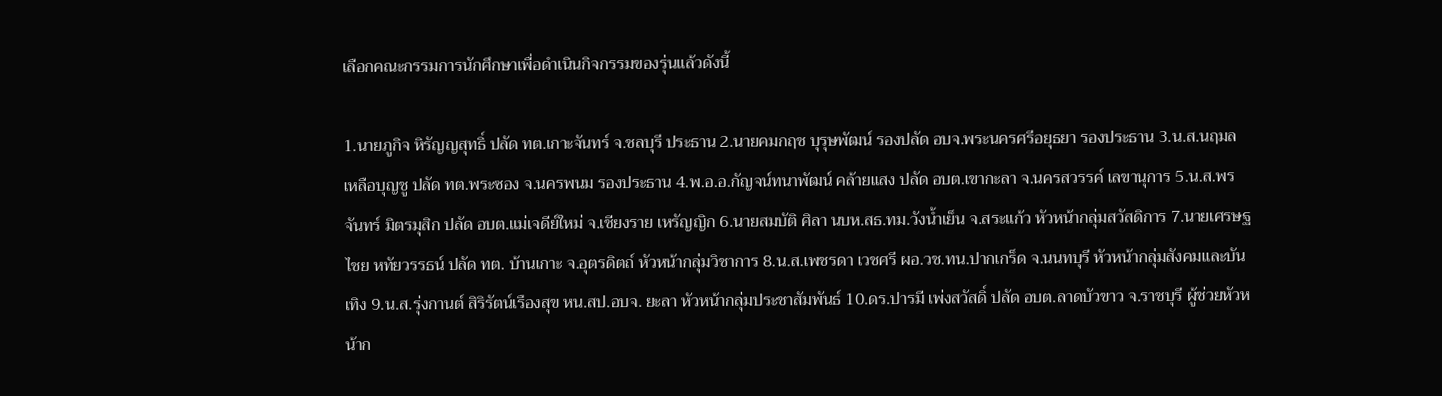เลือกคณะกรรมการนักศึกษาเพื่อดำเนินกิจกรรมของรุ่นแล้วดังนี้

1.นายภูกิจ หิรัญญสุทธิ์ ปลัด ทต.เกาะจันทร์ จ.ชลบุรี ประธาน 2.นายคมกฤช บุรุษพัฒน์ รองปลัด อบจ.พระนครศรีอยุธยา รองประธาน 3.น.ส.นฤมล เหลือบุญชู ปลัด ทต.พระซอง จ.นครพนม รองประธาน 4.พ.อ.อ.กัญจน์ทนาพัฒน์ คล้ายแสง ปลัด อบต.เขากะลา จ.นครสวรรค์ เลขานุการ 5.น.ส.พรจันทร์ มิตรมุสิก ปลัด อบต.แม่เจดีย์ใหม่ จ.เชียงราย เหรัญญิก 6.นายสมบัติ ศิลา นบห.สธ.ทม.วังน้ำเย็น จ.สระแก้ว หัวหน้ากลุ่มสวัสดิการ 7.นายเศรษฐไชย หทัยวรรธน์ ปลัด ทต. บ้านเกาะ จ.อุตรดิตถ์ หัวหน้ากลุ่มวิชาการ 8.น.ส.เพชรดา เวชศรี ผอ.วช.ทน.ปากเกร็ด จ.นนทบุรี หัวหน้ากลุ่มสังคมและบันเทิง 9.น.ส.รุ่งกานต์ สิริรัตน์เรืองสุข หน.สป.อบจ. ยะลา หัวหน้ากลุ่มประชาสัมพันธ์ 10.ดร.ปารมี เพ่งสวัสดิ์ ปลัด อบต.ลาดบัวขาว จ.ราชบุรี ผู้ช่วยหัวหน้าก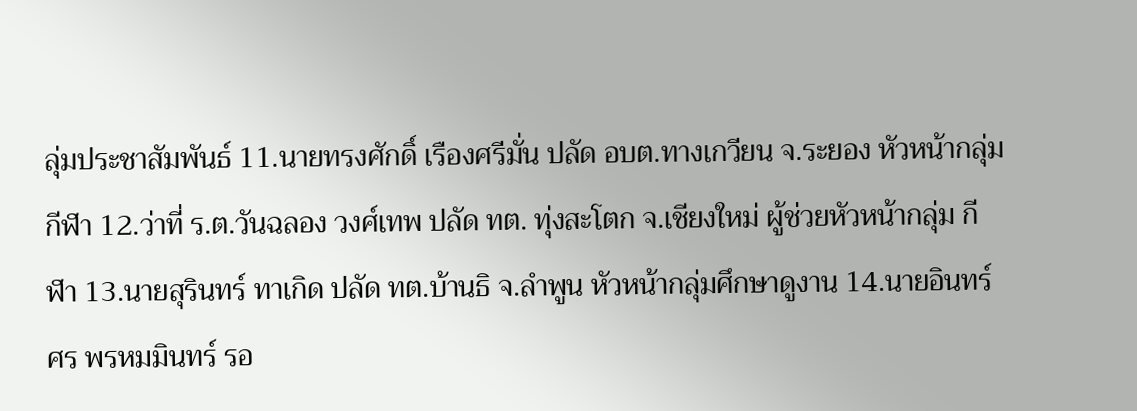ลุ่มประชาสัมพันธ์ 11.นายทรงศักดิ์ เรืองศรีมั่น ปลัด อบต.ทางเกวียน จ.ระยอง หัวหน้ากลุ่มกีฬา 12.ว่าที่ ร.ต.วันฉลอง วงศ์เทพ ปลัด ทต. ทุ่งสะโตก จ.เชียงใหม่ ผู้ช่วยหัวหน้ากลุ่ม กีฬา 13.นายสุรินทร์ ทาเกิด ปลัด ทต.บ้านธิ จ.ลำพูน หัวหน้ากลุ่มศึกษาดูงาน 14.นายอินทร์ศร พรหมมินทร์ รอ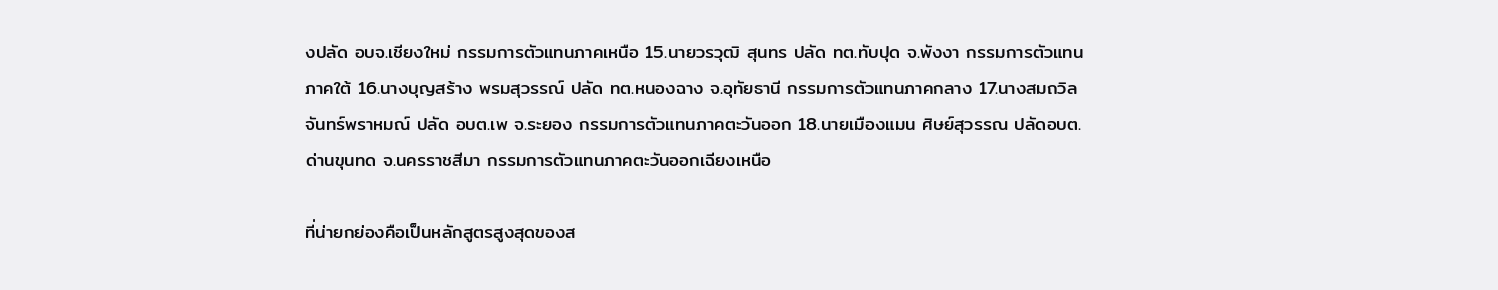งปลัด อบจ.เชียงใหม่ กรรมการตัวแทนภาคเหนือ 15.นายวรวุฒิ สุนทร ปลัด ทต.ทับปุด จ.พังงา กรรมการตัวแทนภาคใต้ 16.นางบุญสร้าง พรมสุวรรณ์ ปลัด ทต.หนองฉาง จ.อุทัยธานี กรรมการตัวแทนภาคกลาง 17.นางสมถวิล จันทร์พราหมณ์ ปลัด อบต.เพ จ.ระยอง กรรมการตัวแทนภาคตะวันออก 18.นายเมืองแมน ศิษย์สุวรรณ ปลัดอบต.ด่านขุนทด จ.นครราชสีมา กรรมการตัวแทนภาคตะวันออกเฉียงเหนือ

ที่น่ายกย่องคือเป็นหลักสูตรสูงสุดของส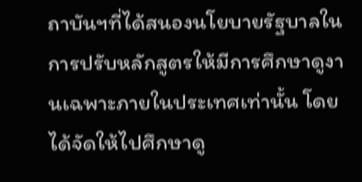ถาบันฯที่ได้สนองนโยบายรัฐบาลในการปรับหลักสูตรให้มีการศึกษาดูงานเฉพาะภายในประเทศเท่านั้น โดยได้จัดให้ไปศึกษาดู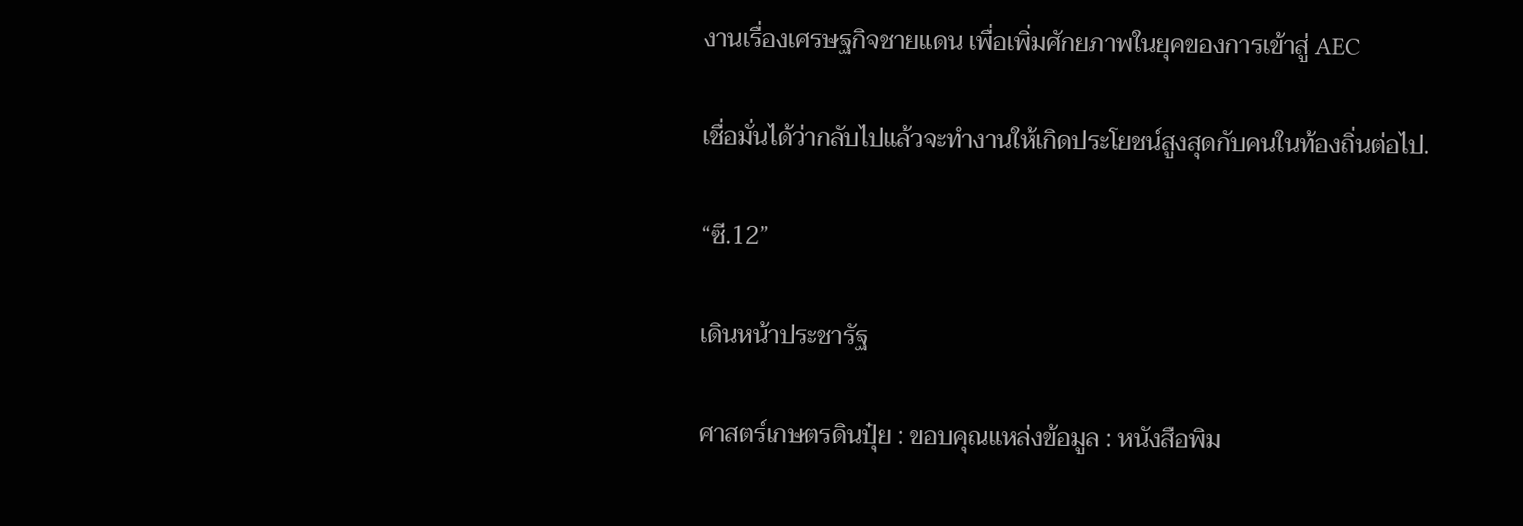งานเรื่องเศรษฐกิจชายแดน เพื่อเพิ่มศักยภาพในยุคของการเข้าสู่ AEC

เชื่อมั่นได้ว่ากลับไปแล้วจะทำงานให้เกิดประโยชน์สูงสุดกับคนในท้องถิ่นต่อไป.

“ซี.12”

เดินหน้าประชารัฐ

ศาสตร์เกษตรดินปุ๋ย : ขอบคุณแหล่งข้อมูล : หนังสือพิม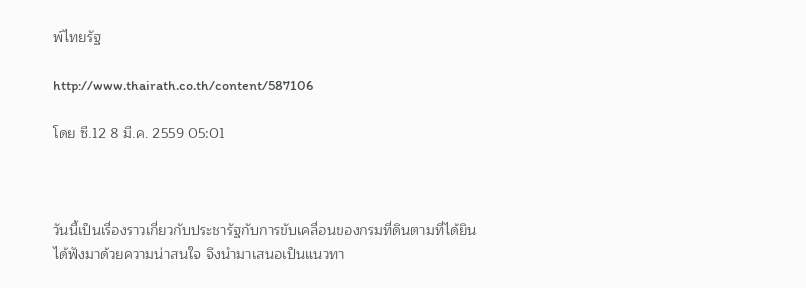พ์ไทยรัฐ

http://www.thairath.co.th/content/587106

โดย ซี.12 8 มี.ค. 2559 05:01



วันนี้เป็นเรื่องราวเกี่ยวกับประชารัฐกับการขับเคลื่อนของกรมที่ดินตามที่ได้ยินได้ฟังมาด้วยความน่าสนใจ จึงนำมาเสนอเป็นแนวทา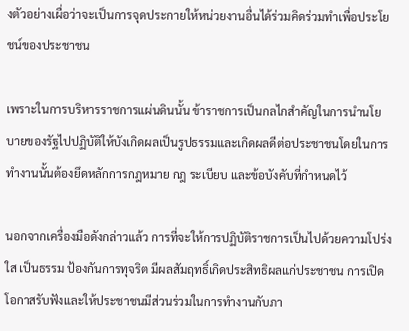งตัวอย่างเผื่อว่าจะเป็นการจุดประกายให้หน่วยงานอื่นได้ร่วมคิดร่วมทำเพื่อประโยชน์ของประชาชน

เพราะในการบริหารราชการแผ่นดินนั้น ข้าราชการเป็นกลไกสำคัญในการนำนโยบายของรัฐไปปฏิบัติให้บังเกิดผลเป็นรูปธรรมและเกิดผลดีต่อประชาชนโดยในการทำงานนั้นต้องยึดหลักการกฎหมาย กฎ ระเบียบ และข้อบังคับที่กำหนดไว้

นอกจากเครื่องมือดังกล่าวแล้ว การที่จะให้การปฏิบัติราชการเป็นไปด้วยความโปร่งใส เป็นธรรม ป้องกันการทุจริต มีผลสัมฤทธิ์เกิดประสิทธิผลแก่ประชาชน การเปิดโอกาสรับฟังและให้ประชาชนมีส่วนร่วมในการทำงานกับภา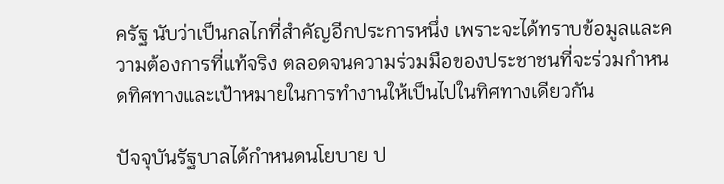ครัฐ นับว่าเป็นกลไกที่สำคัญอีกประการหนึ่ง เพราะจะได้ทราบข้อมูลและความต้องการที่แท้จริง ตลอดจนความร่วมมือของประชาชนที่จะร่วมกำหนดทิศทางและเป้าหมายในการทำงานให้เป็นไปในทิศทางเดียวกัน

ปัจจุบันรัฐบาลได้กำหนดนโยบาย ป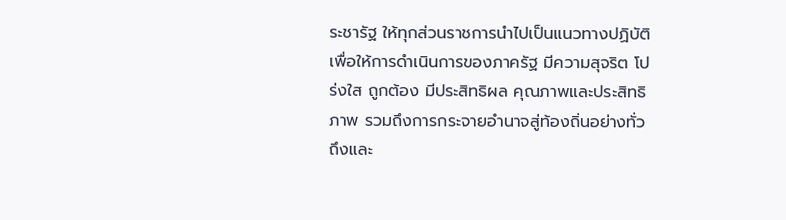ระชารัฐ ให้ทุกส่วนราชการนำไปเป็นแนวทางปฏิบัติ เพื่อให้การดำเนินการของภาครัฐ มีความสุจริต โปร่งใส ถูกต้อง มีประสิทธิผล คุณภาพและประสิทธิภาพ รวมถึงการกระจายอำนาจสู่ท้องถิ่นอย่างทั่วถึงและ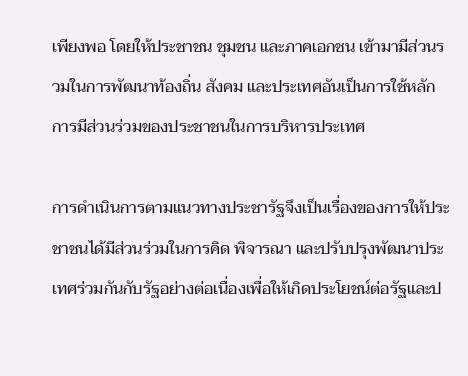เพียงพอ โดยให้ประชาชน ชุมชน และภาคเอกชน เข้ามามีส่วนรวมในการพัฒนาท้องถิ่น สังคม และประเทศอันเป็นการใช้หลักการมีส่วนร่วมของประชาชนในการบริหารประเทศ

การดำเนินการตามแนวทางประชารัฐจึงเป็นเรื่องของการให้ประชาชนได้มีส่วนร่วมในการคิด พิจารณา และปรับปรุงพัฒนาประเทศร่วมกันกับรัฐอย่างต่อเนื่องเพื่อให้เกิดประโยชน์ต่อรัฐและป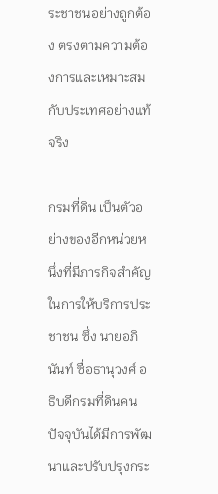ระชาชนอย่างถูกต้อง ตรงตามความต้องการและเหมาะสมกับประเทศอย่างแท้จริง

กรมที่ดิน เป็นตัวอย่างของอีกหน่วยหนึ่งที่มีภารกิจสำคัญในการให้บริการประชาชน ซึ่ง นายอภินันท์ ซื่อธานุวงศ์ อธิบดีกรมที่ดินคนปัจจุบันได้มีการพัฒนาและปรับปรุงกระ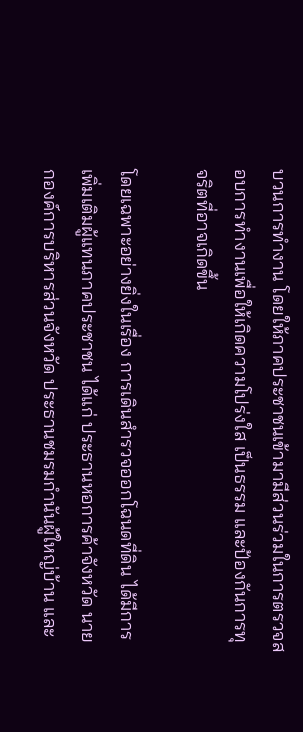บวนการทำงาน โดยให้ภาคประชาชนเข้ามามีส่วนร่วมในการตรวจสอบการทำงานเพื่อให้เกิดความโปร่งใส เป็นธรรม และป้องกันการทุจริตที่อาจเกิดขึ้น

โดยเฉพาะอย่างยิ่งในเรื่อง การเดินสำรวจออกโฉนดที่ดิน ได้มีการเพิ่มเติมผู้แทนภาคประชาชน ได้แก่ ประธานหอการค้าจังหวัด นายกองค์การบริหารส่วนจังหวัด ประธานชมรมกำนันผู้ใหญ่บ้าน และ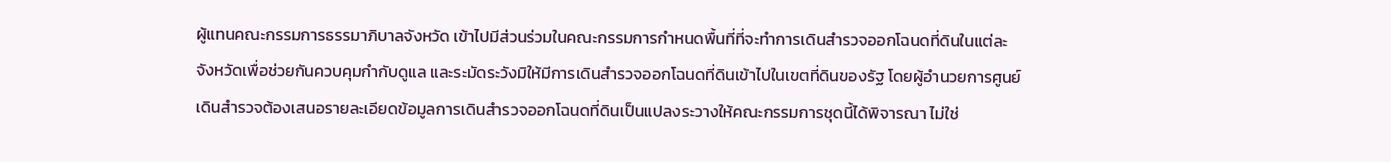ผู้แทนคณะกรรมการธรรมาภิบาลจังหวัด เข้าไปมีส่วนร่วมในคณะกรรมการกำหนดพื้นที่ที่จะทำการเดินสำรวจออกโฉนดที่ดินในแต่ละจังหวัดเพื่อช่วยกันควบคุมกำกับดูแล และระมัดระวังมิให้มีการเดินสำรวจออกโฉนดที่ดินเข้าไปในเขตที่ดินของรัฐ โดยผู้อำนวยการศูนย์เดินสำรวจต้องเสนอรายละเอียดข้อมูลการเดินสำรวจออกโฉนดที่ดินเป็นแปลงระวางให้คณะกรรมการชุดนี้ได้พิจารณา ไม่ใช่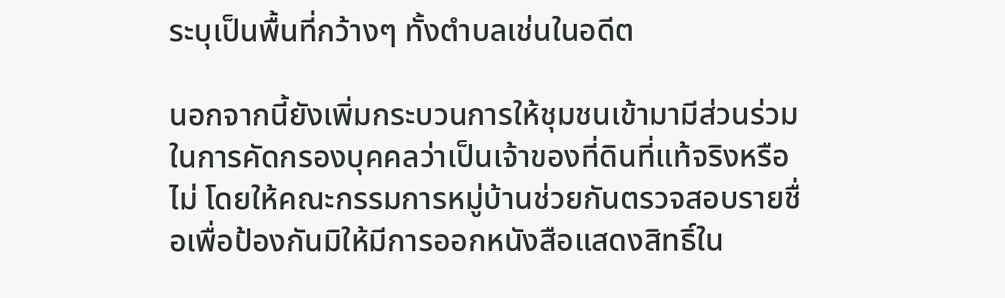ระบุเป็นพื้นที่กว้างๆ ทั้งตำบลเช่นในอดีต

นอกจากนี้ยังเพิ่มกระบวนการให้ชุมชนเข้ามามีส่วนร่วมในการคัดกรองบุคคลว่าเป็นเจ้าของที่ดินที่แท้จริงหรือไม่ โดยให้คณะกรรมการหมู่บ้านช่วยกันตรวจสอบรายชื่อเพื่อป้องกันมิให้มีการออกหนังสือแสดงสิทธิ์ใน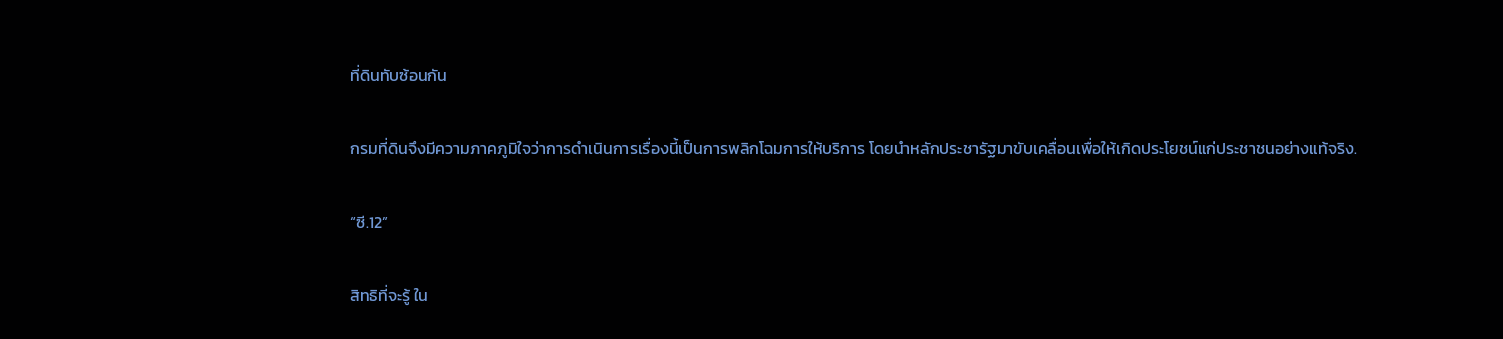ที่ดินทับซ้อนกัน

กรมที่ดินจึงมีความภาคภูมิใจว่าการดำเนินการเรื่องนี้เป็นการพลิกโฉมการให้บริการ โดยนำหลักประชารัฐมาขับเคลื่อนเพื่อให้เกิดประโยชน์แก่ประชาชนอย่างแท้จริง.

“ซี.12”

สิทธิที่จะรู้ ใน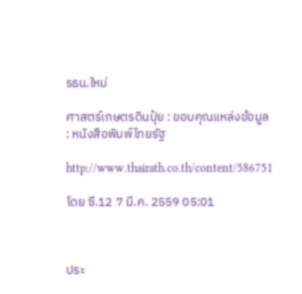รธน.ใหม่

ศาสตร์เกษตรดินปุ๋ย : ขอบคุณแหล่งข้อมูล : หนังสือพิมพ์ไทยรัฐ

http://www.thairath.co.th/content/586751

โดย ซี.12 7 มี.ค. 2559 05:01



ประ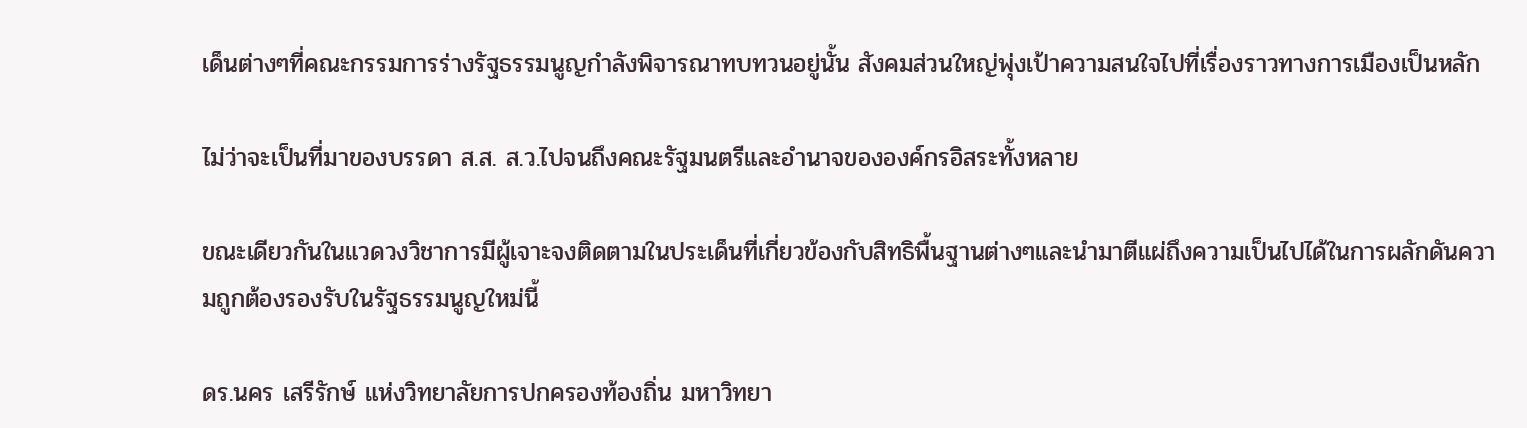เด็นต่างๆที่คณะกรรมการร่างรัฐธรรมนูญกำลังพิจารณาทบทวนอยู่นั้น สังคมส่วนใหญ่พุ่งเป้าความสนใจไปที่เรื่องราวทางการเมืองเป็นหลัก

ไม่ว่าจะเป็นที่มาของบรรดา ส.ส. ส.ว.ไปจนถึงคณะรัฐมนตรีและอำนาจขององค์กรอิสระทั้งหลาย

ขณะเดียวกันในแวดวงวิชาการมีผู้เจาะจงติดตามในประเด็นที่เกี่ยวข้องกับสิทธิพื้นฐานต่างๆและนำมาตีแผ่ถึงความเป็นไปได้ในการผลักดันความถูกต้องรองรับในรัฐธรรมนูญใหม่นี้

ดร.นคร เสรีรักษ์ แห่งวิทยาลัยการปกครองท้องถิ่น มหาวิทยา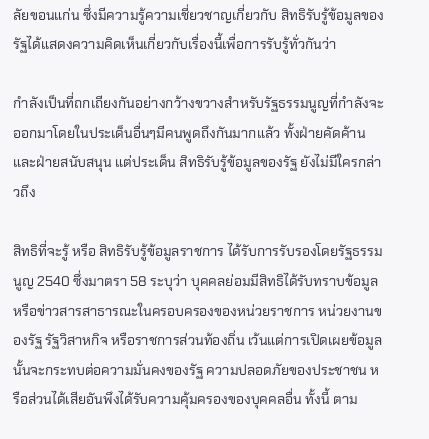ลัยขอนแก่น ซึ่งมีความรู้ความเชี่ยวชาญเกี่ยวกับ สิทธิรับรู้ข้อมูลของรัฐได้แสดงความคิดเห็นเกี่ยวกับเรื่องนี้เพื่อการรับรู้ทั่วกันว่า

กำลังเป็นที่ถกเถียงกันอย่างกว้างขวางสำหรับรัฐธรรมนูญที่กำลังจะออกมาโดยในประเด็นอื่นๆมีคนพูดถึงกันมากแล้ว ทั้งฝ่ายคัดค้านและฝ่ายสนับสนุน แต่ประเด็น สิทธิรับรู้ข้อมูลของรัฐ ยังไม่มีใครกล่าวถึง

สิทธิที่จะรู้ หรือ สิทธิรับรู้ข้อมูลราชการ ได้รับการรับรองโดยรัฐธรรมนูญ 2540 ซึ่งมาตรา 58 ระบุว่า บุคคลย่อมมีสิทธิได้รับทราบข้อมูล หรือข่าวสารสาธารณะในครอบครองของหน่วยราชการ หน่วยงานของรัฐ รัฐวิสาหกิจ หรือราชการส่วนท้องถิ่น เว้นแต่การเปิดเผยข้อมูลนั้นจะกระทบต่อความมั่นคงของรัฐ ความปลอดภัยของประชาชน หรือส่วนได้เสียอันพึงได้รับความคุ้มครองของบุคคลอื่น ทั้งนี้ ตาม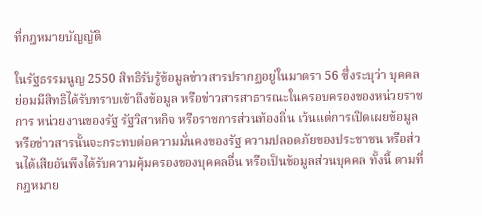ที่กฎหมายบัญญัติ

ในรัฐธรรมนูญ 2550 สิทธิรับรู้ข้อมูลข่าวสารปรากฏอยู่ในมาตรา 56 ซึ่งระบุว่า บุคคลย่อมมีสิทธิได้รับทราบเข้าถึงข้อมูล หรือข่าวสารสาธารณะในครอบครองของหน่วยราชการ หน่วยงานของรัฐ รัฐวิสาหกิจ หรือราชการส่วนท้องถิ่น เว้นแต่การเปิดเผยข้อมูลหรือข่าวสารนั้นจะกระทบต่อความมั่นคงของรัฐ ความปลอดภัยของประชาชน หรือส่วนได้เสียอันพึงได้รับความคุ้มครองของบุคคลอื่น หรือเป็นข้อมูลส่วนบุคคล ทั้งนี้ ตามที่กฎหมาย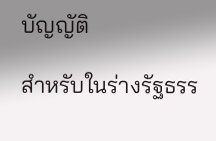บัญญัติ

สำหรับในร่างรัฐธรร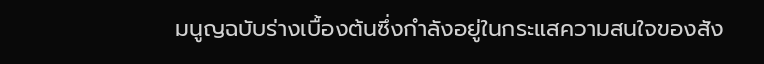มนูญฉบับร่างเบื้องต้นซึ่งกำลังอยู่ในกระแสความสนใจของสัง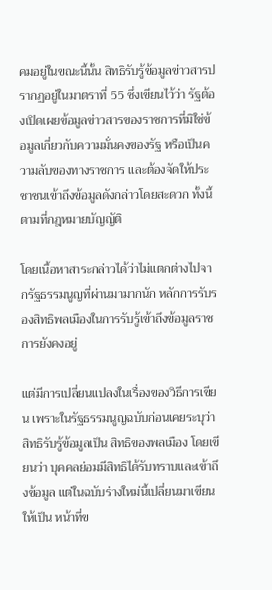คมอยู่ในขณะนี้นั้น สิทธิรับรู้ข้อมูลข่าวสารปรากฏอยู่ในมาตราที่ 55 ซึ่งเขียนไว้ว่า รัฐต้องเปิดเผยข้อมูลข่าวสารของราชการที่มิใช่ข้อมูลเกี่ยวกับความมั่นคงของรัฐ หรือเป็นความลับของทางราชการ และต้องจัดให้ประชาชนเข้าถึงข้อมูลดังกล่าวโดยสะดวก ทั้งนี้ ตามที่กฎหมายบัญญัติ

โดยเนื้อหาสาระกล่าวได้ว่าไม่แตกต่างไปจากรัฐธรรมนูญที่ผ่านมามากนัก หลักการรับรองสิทธิพลเมืองในการรับรู้เข้าถึงข้อมูลราชการยังคงอยู่

แต่มีการเปลี่ยนแปลงในเรื่องของวิธีการเขียน เพราะในรัฐธรรมนูญฉบับก่อนเคยระบุว่าสิทธิรับรู้ข้อมูลเป็น สิทธิของพลเมือง โดยเขียนว่า บุคคลย่อมมีสิทธิได้รับทราบและเข้าถึงข้อมูล แต่ในฉบับร่างใหม่นี้เปลี่ยนมาเขียนให้เป็น หน้าที่ข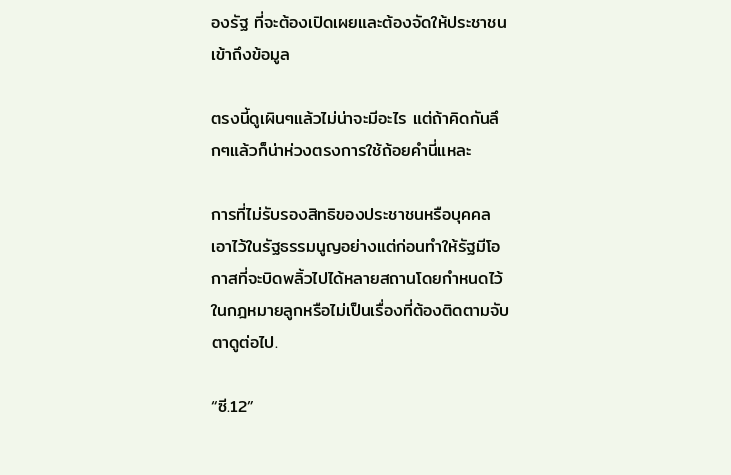องรัฐ ที่จะต้องเปิดเผยและต้องจัดให้ประชาชนเข้าถึงข้อมูล

ตรงนี้ดูเผินๆแล้วไม่น่าจะมีอะไร แต่ถ้าคิดกันลึกๆแล้วก็น่าห่วงตรงการใช้ถ้อยคำนี่แหละ

การที่ไม่รับรองสิทธิของประชาชนหรือบุคคลเอาไว้ในรัฐธรรมนูญอย่างแต่ก่อนทำให้รัฐมีโอกาสที่จะบิดพลิ้วไปได้หลายสถานโดยกำหนดไว้ในกฎหมายลูกหรือไม่เป็นเรื่องที่ต้องติดตามจับตาดูต่อไป.

“ซี.12”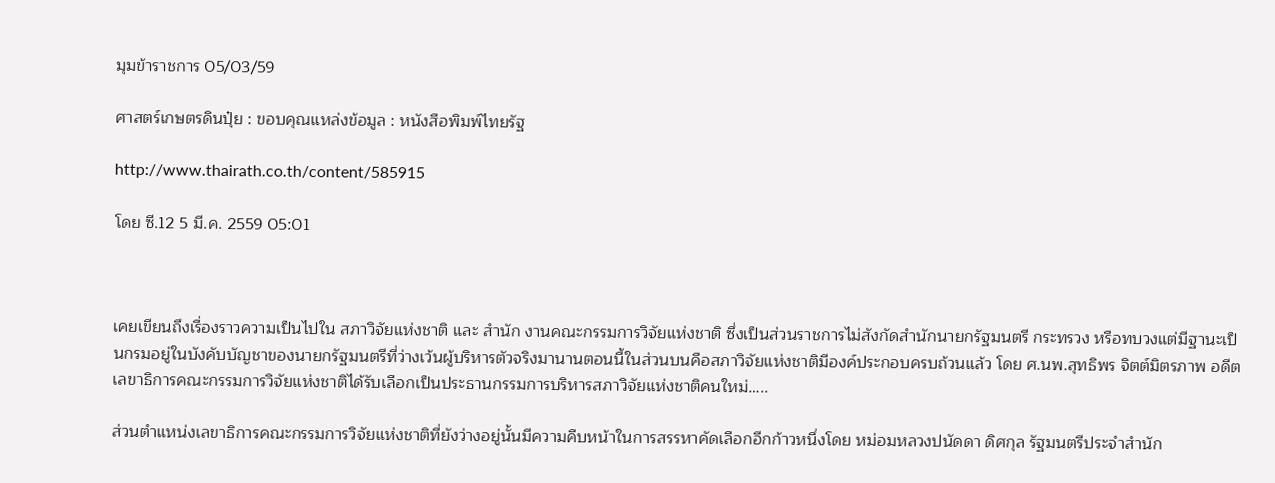มุมข้าราชการ 05/03/59

ศาสตร์เกษตรดินปุ๋ย : ขอบคุณแหล่งข้อมูล : หนังสือพิมพ์ไทยรัฐ

http://www.thairath.co.th/content/585915

โดย ซี.12 5 มี.ค. 2559 05:01



เคยเขียนถึงเรื่องราวความเป็นไปใน สภาวิจัยแห่งชาติ และ สำนัก งานคณะกรรมการวิจัยแห่งชาติ ซึ่งเป็นส่วนราชการไม่สังกัดสำนักนายกรัฐมนตรี กระทรวง หรือทบวงแต่มีฐานะเป็นกรมอยู่ในบังคับบัญชาของนายกรัฐมนตรีที่ว่างเว้นผู้บริหารตัวจริงมานานตอนนี้ในส่วนบนคือสภาวิจัยแห่งชาติมีองค์ประกอบครบถ้วนแล้ว โดย ศ.นพ.สุทธิพร จิตต์มิตรภาพ อดีตเลขาธิการคณะกรรมการวิจัยแห่งชาติได้รับเลือกเป็นประธานกรรมการบริหารสภาวิจัยแห่งชาติคนใหม่…..

ส่วนตำแหน่งเลขาธิการคณะกรรมการวิจัยแห่งชาติที่ยังว่างอยู่นั้นมีความคืบหน้าในการสรรหาคัดเลือกอีกก้าวหนึ่งโดย หม่อมหลวงปนัดดา ดิศกุล รัฐมนตรีประจำสำนัก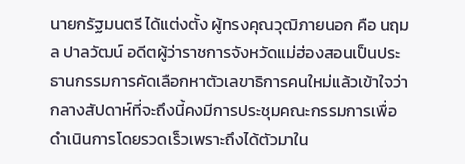นายกรัฐมนตรี ได้แต่งตั้ง ผู้ทรงคุณวุฒิภายนอก คือ นฤมล ปาลวัฒน์ อดีตผู้ว่าราชการจังหวัดแม่ฮ่องสอนเป็นประธานกรรมการคัดเลือกหาตัวเลขาธิการคนใหม่แล้วเข้าใจว่ากลางสัปดาห์ที่จะถึงนี้คงมีการประชุมคณะกรรมการเพื่อดำเนินการโดยรวดเร็วเพราะถึงได้ตัวมาใน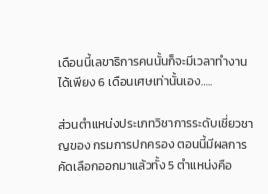เดือนนี้เลขาธิการคนนั้นก็จะมีเวลาทำงานได้เพียง 6 เดือนเศษเท่านั้นเอง…..

ส่วนตำแหน่งประเภทวิชาการระดับเชี่ยวชาญของ กรมการปกครอง ตอนนี้มีผลการคัดเลือกออกมาแล้วทั้ง 5 ตำแหน่งคือ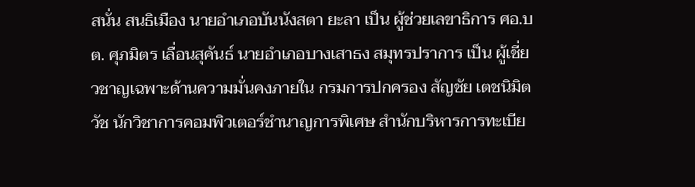สนั่น สนธิเมือง นายอำเภอบันนังสตา ยะลา เป็น ผู้ช่วยเลขาธิการ ศอ.บต. ศุภมิตร เลื่อนสุคันธ์ นายอำเภอบางเสาธง สมุทรปราการ เป็น ผู้เชี่ยวชาญเฉพาะด้านความมั่นคงภายใน กรมการปกครอง สัญชัย เตชนิมิตวัช นักวิชาการคอมพิวเตอร์ชำนาญการพิเศษ สำนักบริหารการทะเบีย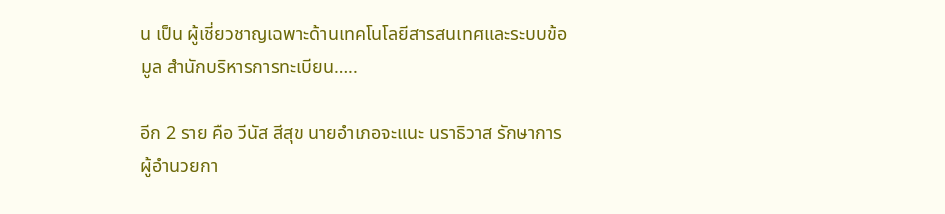น เป็น ผู้เชี่ยวชาญเฉพาะด้านเทคโนโลยีสารสนเทศและระบบข้อมูล สำนักบริหารการทะเบียน…..

อีก 2 ราย คือ วีนัส สีสุข นายอำเภอจะแนะ นราธิวาส รักษาการผู้อำนวยกา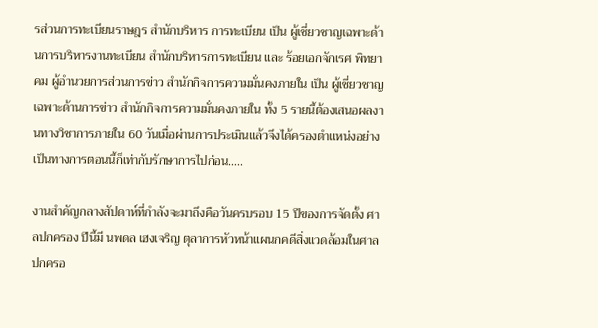รส่วนการทะเบียนราษฎร สำนักบริหาร การทะเบียน เป็น ผู้เชี่ยวชาญเฉพาะด้านการบริหารงานทะเบียน สำนักบริหารการทะเบียน และ ร้อยเอกจักเรศ พิทยาคม ผู้อำนวยการส่วนการข่าว สำนักกิจการความมั่นคงภายใน เป็น ผู้เชี่ยวชาญเฉพาะด้านการข่าว สำนักกิจการความมั่นคงภายใน ทั้ง 5 รายนี้ต้องเสนอผลงานทางวิชาการภายใน 60 วันเมื่อผ่านการประเมินแล้วจึงได้ครองตำแหน่งอย่างเป็นทางการตอนนี้ก็เท่ากับรักษาการไปก่อน…..

งานสำคัญกลางสัปดาห์ที่กำลังจะมาถึงคือวันครบรอบ 15 ปีของการจัดตั้ง ศาลปกครอง ปีนี้มี นพดล เฮงเจริญ ตุลาการหัวหน้าแผนกคดีสิ่งแวดล้อมในศาลปกครอ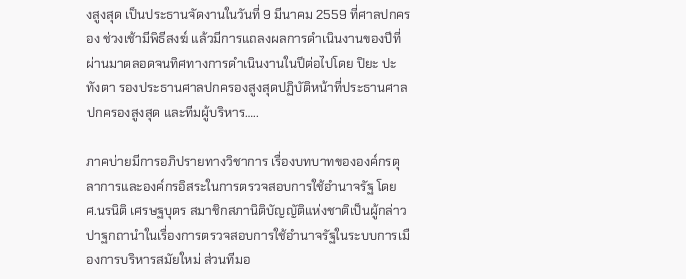งสูงสุด เป็นประธานจัดงานในวันที่ 9 มีนาคม 2559 ที่ศาลปกครอง ช่วงเช้ามีพิธีสงฆ์ แล้วมีการแถลงผลการดำเนินงานของปีที่ผ่านมาตลอดจนทิศทางการดำเนินงานในปีต่อไปโดย ปิยะ ปะทังตา รองประธานศาลปกครองสูงสุดปฏิบัติหน้าที่ประธานศาลปกครองสูงสุด และทีมผู้บริหาร…..

ภาคบ่ายมีการอภิปรายทางวิชาการ เรื่องบทบาทขององค์กรตุลาการและองค์กรอิสระในการตรวจสอบการใช้อำนาจรัฐ โดย ศ.นรนิติ เศรษฐบุตร สมาชิกสภานิติบัญญัติแห่งชาติเป็นผู้กล่าวปาฐกถานำในเรื่องการตรวจสอบการใช้อำนาจรัฐในระบบการเมืองการบริหารสมัยใหม่ ส่วนทีมอ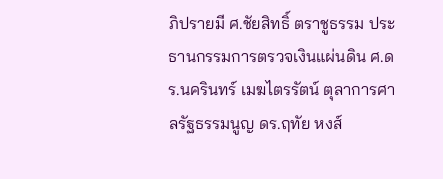ภิปรายมี ศ.ชัยสิทธิ์ ตราชูธรรม ประธานกรรมการตรวจเงินแผ่นดิน ศ.ดร.นครินทร์ เมฆไตรรัตน์ ตุลาการศาลรัฐธรรมนูญ ดร.ฤทัย หงส์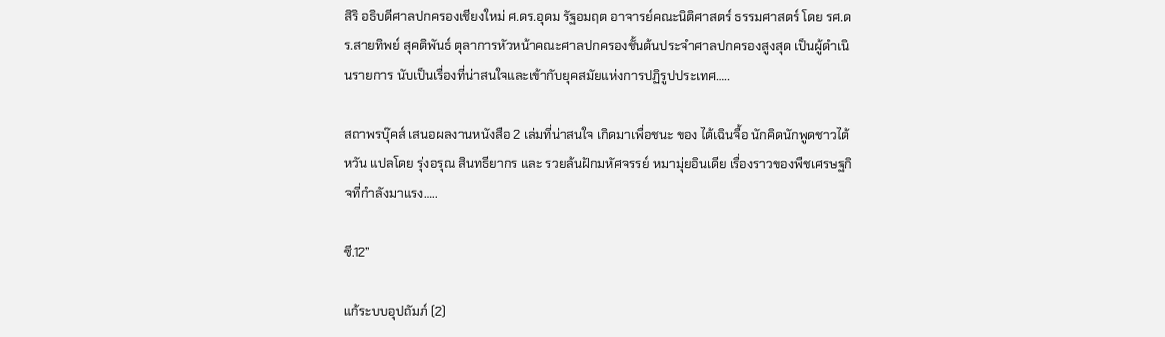สิริ อธิบดีศาลปกครองเชียงใหม่ ศ.ดร.อุดม รัฐอมฤต อาจารย์คณะนิติศาสตร์ ธรรมศาสตร์ โดย รศ.ดร.สายทิพย์ สุคติพันธ์ ตุลาการหัวหน้าคณะศาลปกครองชั้นต้นประจำศาลปกครองสูงสุด เป็นผู้ดำเนินรายการ นับเป็นเรื่องที่น่าสนใจและเข้ากับยุคสมัยแห่งการปฏิรูปประเทศ…..

สถาพรบุ๊คส์ เสนอผลงานหนังสือ 2 เล่มที่น่าสนใจ เกิดมาเพื่อชนะ ของ ไต้เฉินจื้อ นักคิดนักพูดชาวไต้หวัน แปลโดย รุ่งอรุณ สินทธียากร และ รวยล้นฝักมหัศจรรย์ หมามุ่ยอินเดีย เรื่องราวของพืชเศรษฐกิจที่กำลังมาแรง…..

ซี.12”

แก้ระบบอุปถัมภ์ (2)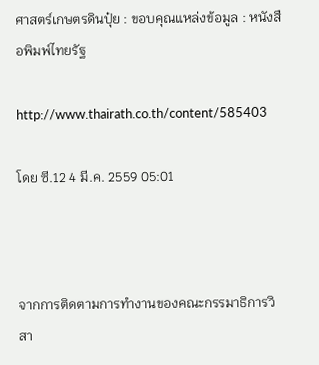ศาสตร์เกษตรดินปุ๋ย : ขอบคุณแหล่งข้อมูล : หนังสือพิมพ์ไทยรัฐ

http://www.thairath.co.th/content/585403

โดย ซี.12 4 มี.ค. 2559 05:01



จากการติดตามการทำงานของคณะกรรมาธิการวิสา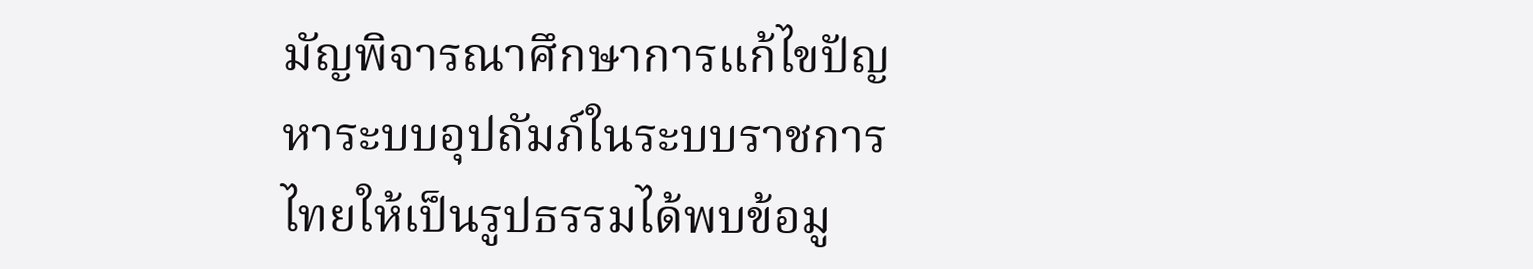มัญพิจารณาศึกษาการแก้ไขปัญหาระบบอุปถัมภ์ในระบบราชการไทยให้เป็นรูปธรรมได้พบข้อมู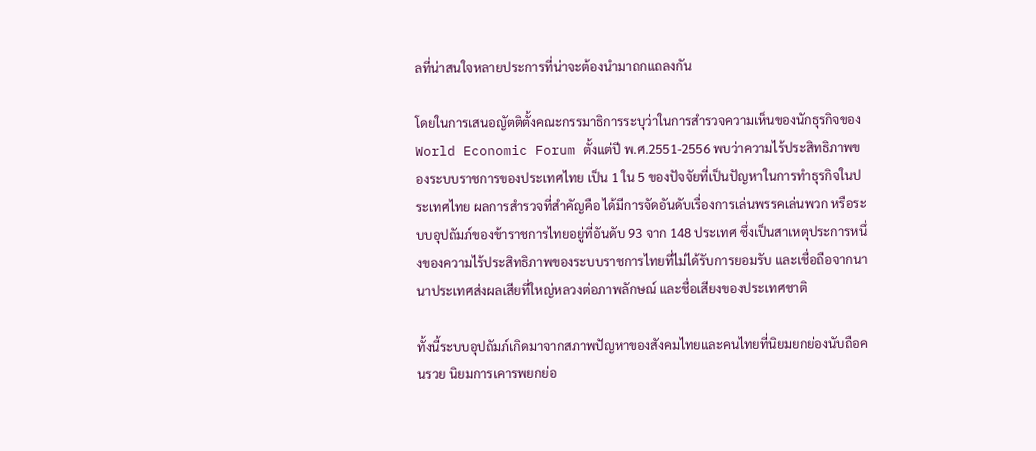ลที่น่าสนใจหลายประการที่น่าจะต้องนำมาถกแถลงกัน

โดยในการเสนอญัตติตั้งคณะกรรมาธิการระบุว่าในการสำรวจความเห็นของนักธุรกิจของ World Economic Forum ตั้งแต่ปี พ.ศ.2551-2556 พบว่าความไร้ประสิทธิภาพของระบบราชการของประเทศไทย เป็น 1 ใน 5 ของปัจจัยที่เป็นปัญหาในการทำธุรกิจในประเทศไทย ผลการสำรวจที่สำคัญคือ ได้มีการจัดอันดับเรื่องการเล่นพรรคเล่นพวก หรือระบบอุปถัมภ์ของข้าราชการไทยอยู่ที่อันดับ 93 จาก 148 ประเทศ ซึ่งเป็นสาเหตุประการหนึ่งของความไร้ประสิทธิภาพของระบบราชการไทยที่ไม่ได้รับการยอมรับ และเชื่อถือจากนานาประเทศส่งผลเสียที่ใหญ่หลวงต่อภาพลักษณ์ และชื่อเสียงของประเทศชาติ

ทั้งนี้ระบบอุปถัมภ์เกิดมาจากสภาพปัญหาของสังคมไทยและคนไทยที่นิยมยกย่องนับถือคนรวย นิยมการเคารพยกย่อ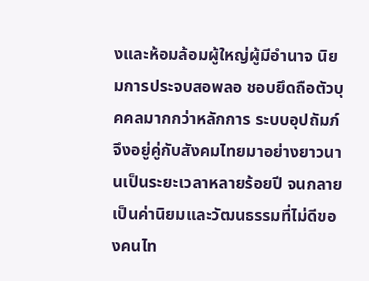งและห้อมล้อมผู้ใหญ่ผู้มีอำนาจ นิยมการประจบสอพลอ ชอบยึดถือตัวบุคคลมากกว่าหลักการ ระบบอุปถัมภ์จึงอยู่คู่กับสังคมไทยมาอย่างยาวนานเป็นระยะเวลาหลายร้อยปี จนกลายเป็นค่านิยมและวัฒนธรรมที่ไม่ดีของคนไท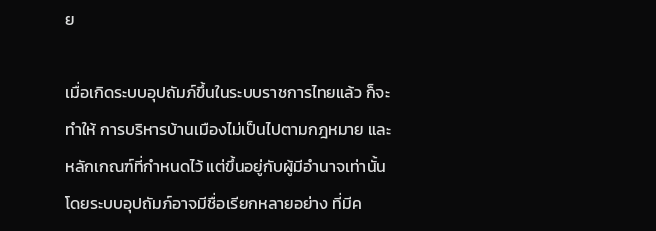ย

เมื่อเกิดระบบอุปถัมภ์ขึ้นในระบบราชการไทยแล้ว ก็จะทำให้ การบริหารบ้านเมืองไม่เป็นไปตามกฎหมาย และหลักเกณฑ์ที่กำหนดไว้ แต่ขึ้นอยู่กับผู้มีอำนาจเท่านั้น โดยระบบอุปถัมภ์อาจมีชื่อเรียกหลายอย่าง ที่มีค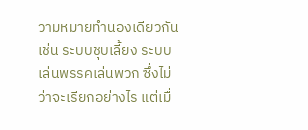วามหมายทำนองเดียวกัน เช่น ระบบชุบเลี้ยง ระบบเล่นพรรคเล่นพวก ซึ่งไม่ว่าจะเรียกอย่างไร แต่เมื่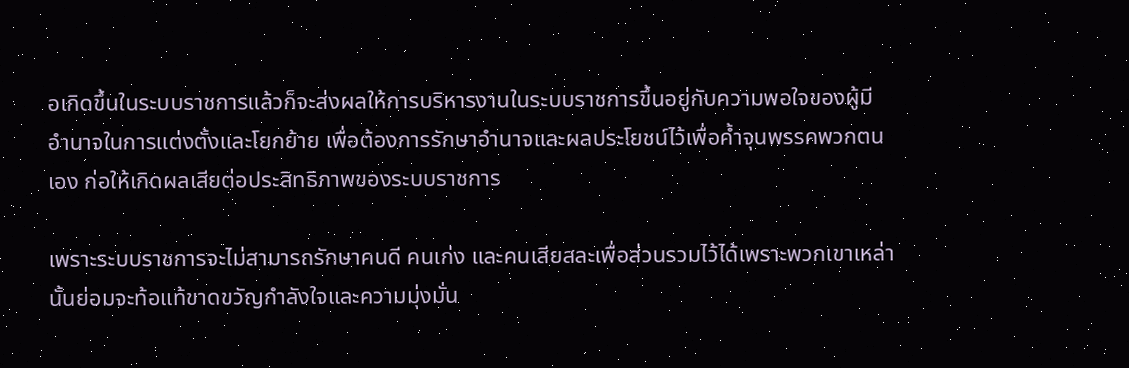อเกิดขึ้นในระบบราชการแล้วก็จะส่งผลให้การบริหารงานในระบบราชการขึ้นอยู่กับความพอใจของผู้มีอำนาจในการแต่งตั้งและโยกย้าย เพื่อต้องการรักษาอำนาจและผลประโยชน์ไว้เพื่อค้ำจุนพรรคพวกตนเอง ก่อให้เกิดผลเสียต่อประสิทธิภาพของระบบราชการ

เพราะระบบราชการจะไม่สามารถรักษาคนดี คนเก่ง และคนเสียสละเพื่อส่วนรวมไว้ได้เพราะพวกเขาเหล่านั้นย่อมจะท้อแท้ขาดขวัญกำลังใจและความมุ่งมั่น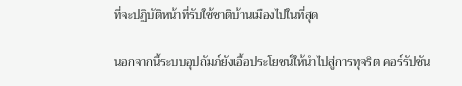ที่จะปฏิบัติหน้าที่รับใช้ชาติบ้านเมืองไปในที่สุด

นอกจากนี้ระบบอุปถัมภ์ยังเอื้อประโยชน์ให้นำไปสู่การทุจริต คอร์รัปชัน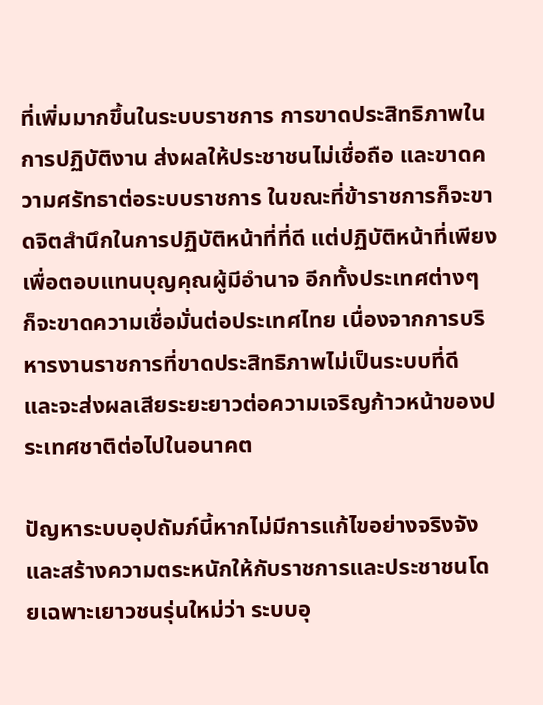ที่เพิ่มมากขึ้นในระบบราชการ การขาดประสิทธิภาพในการปฏิบัติงาน ส่งผลให้ประชาชนไม่เชื่อถือ และขาดความศรัทธาต่อระบบราชการ ในขณะที่ข้าราชการก็จะขาดจิตสำนึกในการปฏิบัติหน้าที่ที่ดี แต่ปฏิบัติหน้าที่เพียงเพื่อตอบแทนบุญคุณผู้มีอำนาจ อีกทั้งประเทศต่างๆ ก็จะขาดความเชื่อมั่นต่อประเทศไทย เนื่องจากการบริหารงานราชการที่ขาดประสิทธิภาพไม่เป็นระบบที่ดี และจะส่งผลเสียระยะยาวต่อความเจริญก้าวหน้าของประเทศชาติต่อไปในอนาคต

ปัญหาระบบอุปถัมภ์นี้หากไม่มีการแก้ไขอย่างจริงจังและสร้างความตระหนักให้กับราชการและประชาชนโดยเฉพาะเยาวชนรุ่นใหม่ว่า ระบบอุ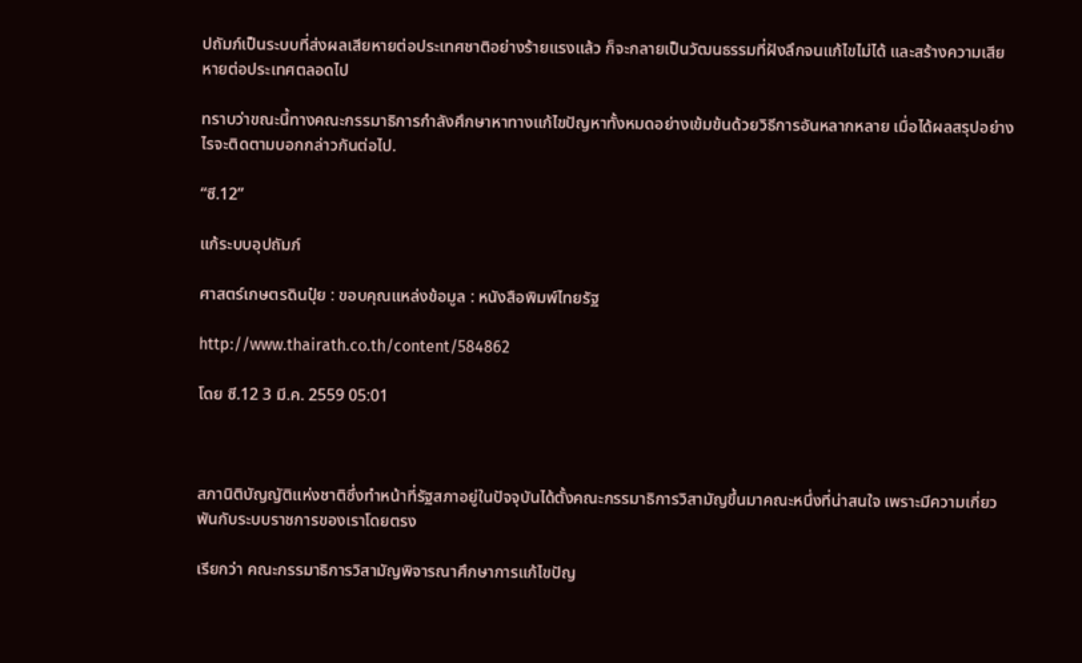ปถัมภ์เป็นระบบที่ส่งผลเสียหายต่อประเทศชาติอย่างร้ายแรงแล้ว ก็จะกลายเป็นวัฒนธรรมที่ฝังลึกจนแก้ไขไม่ได้ และสร้างความเสียหายต่อประเทศตลอดไป

ทราบว่าขณะนี้ทางคณะกรรมาธิการกำลังศึกษาหาทางแก้ไขปัญหาทั้งหมดอย่างเข้มข้นด้วยวิธีการอันหลากหลาย เมื่อได้ผลสรุปอย่างไรจะติดตามบอกกล่าวกันต่อไป.

“ซี.12”

แก้ระบบอุปถัมภ์

ศาสตร์เกษตรดินปุ๋ย : ขอบคุณแหล่งข้อมูล : หนังสือพิมพ์ไทยรัฐ

http://www.thairath.co.th/content/584862

โดย ซี.12 3 มี.ค. 2559 05:01



สภานิติบัญญัติแห่งชาติซึ่งทำหน้าที่รัฐสภาอยู่ในปัจจุบันได้ตั้งคณะกรรมาธิการวิสามัญขึ้นมาคณะหนึ่งที่น่าสนใจ เพราะมีความเกี่ยวพันกับระบบราชการของเราโดยตรง

เรียกว่า คณะกรรมาธิการวิสามัญพิจารณาศึกษาการแก้ไขปัญ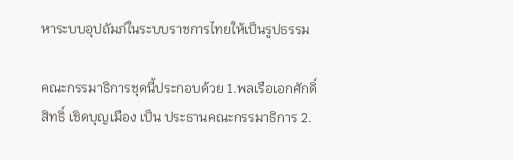หาระบบอุปถัมภ์ในระบบราชการไทยให้เป็นรูปธรรม

คณะกรรมาธิการชุดนี้ประกอบด้วย 1.พลเรือเอกศักดิ์สิทธิ์ เชิดบุญเมือง เป็น ประธานคณะกรรมาธิการ 2.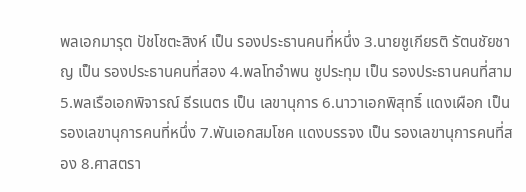พลเอกมารุต ปัชโชตะสิงห์ เป็น รองประธานคนที่หนึ่ง 3.นายชูเกียรติ รัตนชัยชาญ เป็น รองประธานคนที่สอง 4.พลโทอำพน ชูประทุม เป็น รองประธานคนที่สาม 5.พลเรือเอกพิจารณ์ ธีรเนตร เป็น เลขานุการ 6.นาวาเอกพิสุทธิ์ แดงเผือก เป็น รองเลขานุการคนที่หนึ่ง 7.พันเอกสมโชค แดงบรรจง เป็น รองเลขานุการคนที่สอง 8.ศาสตรา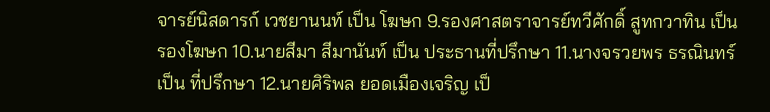จารย์นิสดารก์ เวชยานนท์ เป็น โฆษก 9.รองศาสตราจารย์ทวีศักดิ์ สูทกวาทิน เป็น รองโฆษก 10.นายสีมา สีมานันท์ เป็น ประธานที่ปรึกษา 11.นางจรวยพร ธรณินทร์ เป็น ที่ปรึกษา 12.นายศิริพล ยอดเมืองเจริญ เป็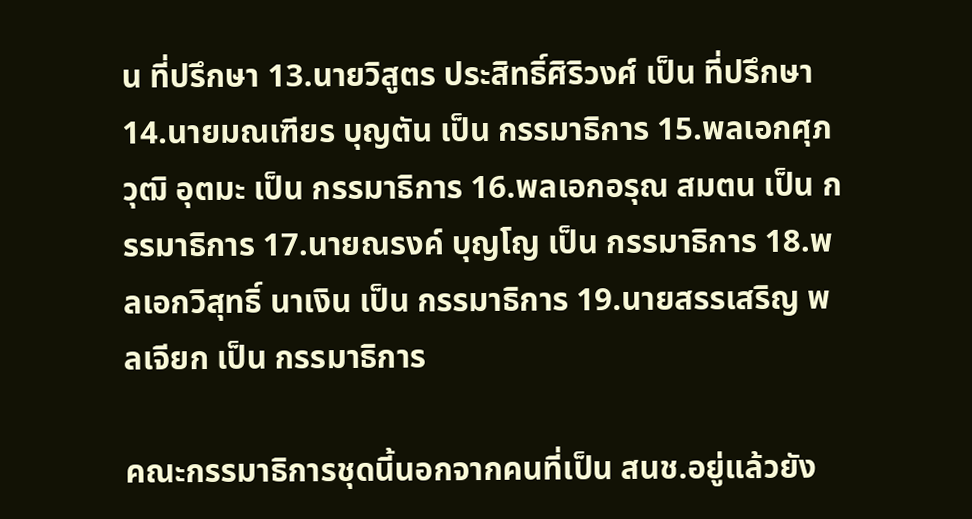น ที่ปรึกษา 13.นายวิสูตร ประสิทธิ์ศิริวงศ์ เป็น ที่ปรึกษา 14.นายมณเฑียร บุญตัน เป็น กรรมาธิการ 15.พลเอกศุภวุฒิ อุตมะ เป็น กรรมาธิการ 16.พลเอกอรุณ สมตน เป็น กรรมาธิการ 17.นายณรงค์ บุญโญ เป็น กรรมาธิการ 18.พลเอกวิสุทธิ์ นาเงิน เป็น กรรมาธิการ 19.นายสรรเสริญ พลเจียก เป็น กรรมาธิการ

คณะกรรมาธิการชุดนี้นอกจากคนที่เป็น สนช.อยู่แล้วยัง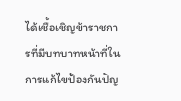ได้เชื้อเชิญข้าราชการที่มีบทบาทหน้าที่ในการแก้ไขป้องกันปัญ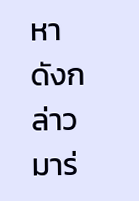หาดังกล่าวมาร่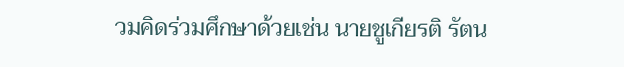วมคิดร่วมศึกษาด้วยเช่น นายชูเกียรติ รัตน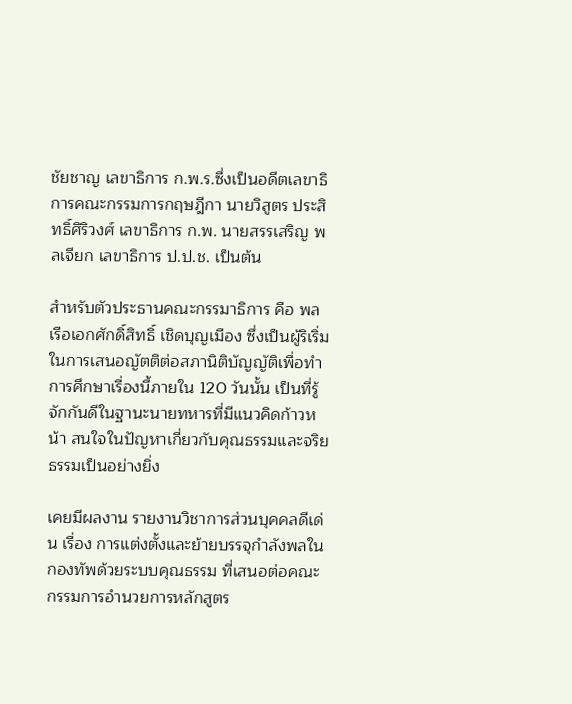ชัยชาญ เลขาธิการ ก.พ.ร.ซึ่งเป็นอดีตเลขาธิการคณะกรรมการกฤษฎีกา นายวิสูตร ประสิทธิ์ศิริวงศ์ เลขาธิการ ก.พ. นายสรรเสริญ พลเจียก เลขาธิการ ป.ป.ช. เป็นต้น

สำหรับตัวประธานคณะกรรมาธิการ คือ พลเรือเอกศักดิ์สิทธิ์ เชิดบุญเมือง ซึ่งเป็นผู้ริเริ่มในการเสนอญัตติต่อสภานิติบัญญัติเพื่อทำการศึกษาเรื่องนี้ภายใน 120 วันนั้น เป็นที่รู้จักกันดีในฐานะนายทหารที่มีแนวคิดก้าวหน้า สนใจในปัญหาเกี่ยวกับคุณธรรมและจริยธรรมเป็นอย่างยิ่ง

เคยมีผลงาน รายงานวิชาการส่วนบุคคลดีเด่น เรื่อง การแต่งตั้งและย้ายบรรจุกำลังพลในกองทัพด้วยระบบคุณธรรม ที่เสนอต่อคณะกรรมการอำนวยการหลักสูตร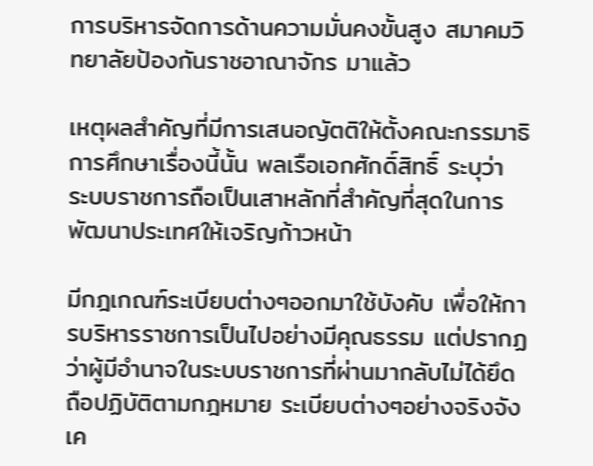การบริหารจัดการด้านความมั่นคงขั้นสูง สมาคมวิทยาลัยป้องกันราชอาณาจักร มาแล้ว

เหตุผลสำคัญที่มีการเสนอญัตติให้ตั้งคณะกรรมาธิการศึกษาเรื่องนี้นั้น พลเรือเอกศักดิ์สิทธิ์ ระบุว่า ระบบราชการถือเป็นเสาหลักที่สำคัญที่สุดในการพัฒนาประเทศให้เจริญก้าวหน้า

มีกฎเกณฑ์ระเบียบต่างๆออกมาใช้บังคับ เพื่อให้การบริหารราชการเป็นไปอย่างมีคุณธรรม แต่ปรากฏว่าผู้มีอำนาจในระบบราชการที่ผ่านมากลับไม่ได้ยึดถือปฏิบัติตามกฎหมาย ระเบียบต่างๆอย่างจริงจังเค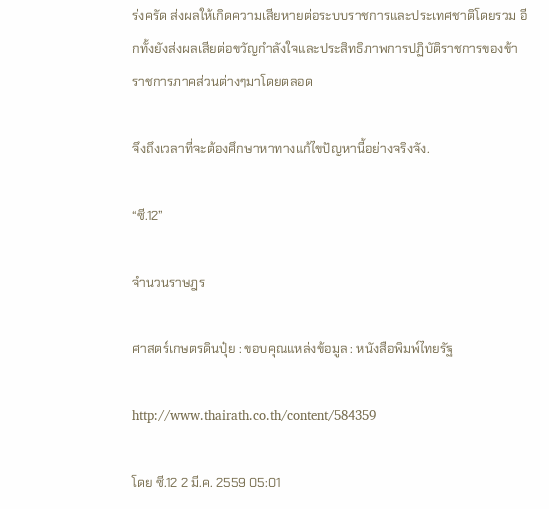ร่งครัด ส่งผลให้เกิดความเสียหายต่อระบบราชการและประเทศชาติโดยรวม อีกทั้งยังส่งผลเสียต่อขวัญกำลังใจและประสิทธิภาพการปฏิบัติราชการของข้าราชการภาคส่วนต่างๆมาโดยตลอด

จึงถึงเวลาที่จะต้องศึกษาหาทางแก้ไขปัญหานี้อย่างจริงจัง.

“ซี.12”

จำนวนราษฎร

ศาสตร์เกษตรดินปุ๋ย : ขอบคุณแหล่งข้อมูล : หนังสือพิมพ์ไทยรัฐ

http://www.thairath.co.th/content/584359

โดย ซี.12 2 มี.ค. 2559 05:01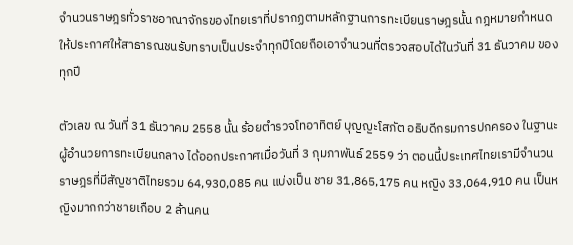จำนวนราษฎรทั่วราชอาณาจักรของไทยเราที่ปรากฏตามหลักฐานการทะเบียนราษฎรนั้น กฎหมายกำหนดให้ประกาศให้สาธารณชนรับทราบเป็นประจำทุกปีโดยถือเอาจำนวนที่ตรวจสอบได้ในวันที่ 31 ธันวาคม ของทุกปี

ตัวเลข ณ วันที่ 31 ธันวาคม 2558 นั้น ร้อยตำรวจโทอาทิตย์ บุญญะโสภัต อธิบดีกรมการปกครอง ในฐานะผู้อำนวยการทะเบียนกลาง ได้ออกประกาศเมื่อวันที่ 3 กุมภาพันธ์ 2559 ว่า ตอนนี้ประเทศไทยเรามีจำนวนราษฎรที่มีสัญชาติไทยรวม 64,930,085 คน แบ่งเป็น ชาย 31,865,175 คน หญิง 33,064,910 คน เป็นหญิงมากกว่าชายเกือบ 2 ล้านคน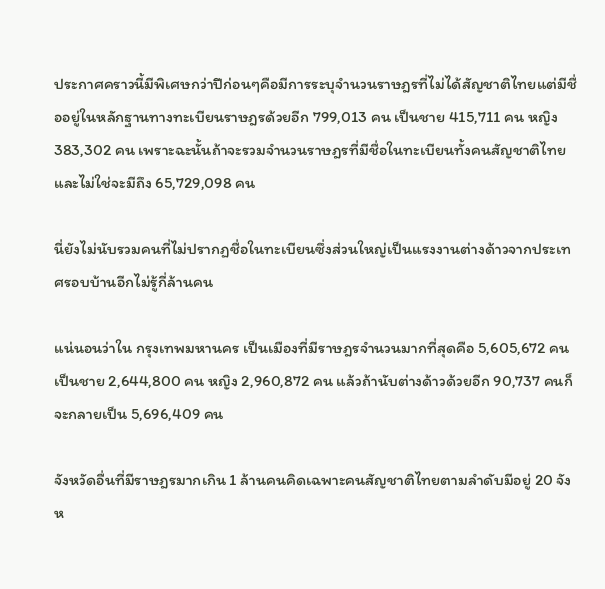ประกาศคราวนี้มีพิเศษกว่าปีก่อนๆคือมีการระบุจำนวนราษฎรที่ไม่ได้สัญชาติไทยแต่มีชื่ออยู่ในหลักฐานทางทะเบียนราษฎรด้วยอีก 799,013 คน เป็นชาย 415,711 คน หญิง 383,302 คน เพราะฉะนั้นถ้าจะรวมจำนวนราษฎรที่มีชื่อในทะเบียนทั้งคนสัญชาติไทยและไม่ใช่จะมีถึง 65,729,098 คน

นี่ยังไม่นับรวมคนที่ไม่ปรากฏชื่อในทะเบียนซึ่งส่วนใหญ่เป็นแรงงานต่างด้าวจากประเทศรอบบ้านอีกไม่รู้กี่ล้านคน

แน่นอนว่าใน กรุงเทพมหานคร เป็นเมืองที่มีราษฎรจำนวนมากที่สุดคือ 5,605,672 คน เป็นชาย 2,644,800 คน หญิง 2,960,872 คน แล้วถ้านับต่างด้าวด้วยอีก 90,737 คนก็จะกลายเป็น 5,696,409 คน

จังหวัดอื่นที่มีราษฎรมากเกิน 1 ล้านคนคิดเฉพาะคนสัญชาติไทยตามลำดับมีอยู่ 20 จังห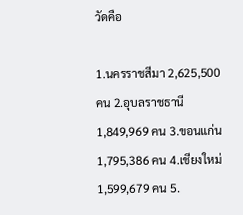วัดคือ

1.นครราชสีมา 2,625,500 คน 2.อุบลราชธานี 1,849,969 คน 3.ขอนแก่น 1,795,386 คน 4.เชียงใหม่ 1,599,679 คน 5.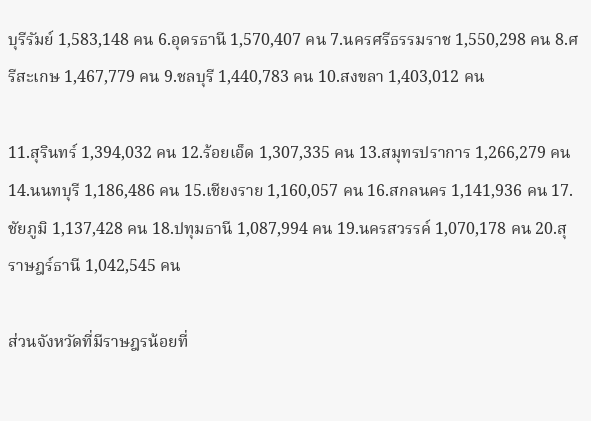บุรีรัมย์ 1,583,148 คน 6.อุดรธานี 1,570,407 คน 7.นครศรีธรรมราช 1,550,298 คน 8.ศรีสะเกษ 1,467,779 คน 9.ชลบุรี 1,440,783 คน 10.สงขลา 1,403,012 คน

11.สุรินทร์ 1,394,032 คน 12.ร้อยเอ็ด 1,307,335 คน 13.สมุทรปราการ 1,266,279 คน 14.นนทบุรี 1,186,486 คน 15.เชียงราย 1,160,057 คน 16.สกลนคร 1,141,936 คน 17.ชัยภูมิ 1,137,428 คน 18.ปทุมธานี 1,087,994 คน 19.นครสวรรค์ 1,070,178 คน 20.สุราษฎร์ธานี 1,042,545 คน

ส่วนจังหวัดที่มีราษฎรน้อยที่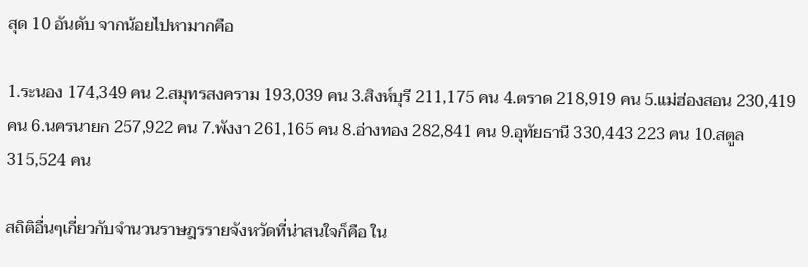สุด 10 อันดับ จากน้อยไปหามากคือ

1.ระนอง 174,349 คน 2.สมุทรสงคราม 193,039 คน 3.สิงห์บุรี 211,175 คน 4.ตราด 218,919 คน 5.แม่ฮ่องสอน 230,419 คน 6.นครนายก 257,922 คน 7.พังงา 261,165 คน 8.อ่างทอง 282,841 คน 9.อุทัยธานี 330,443 223 คน 10.สตูล 315,524 คน

สถิติอื่นๆเกี่ยวกับจำนวนราษฎรรายจังหวัดที่น่าสนใจก็คือ ใน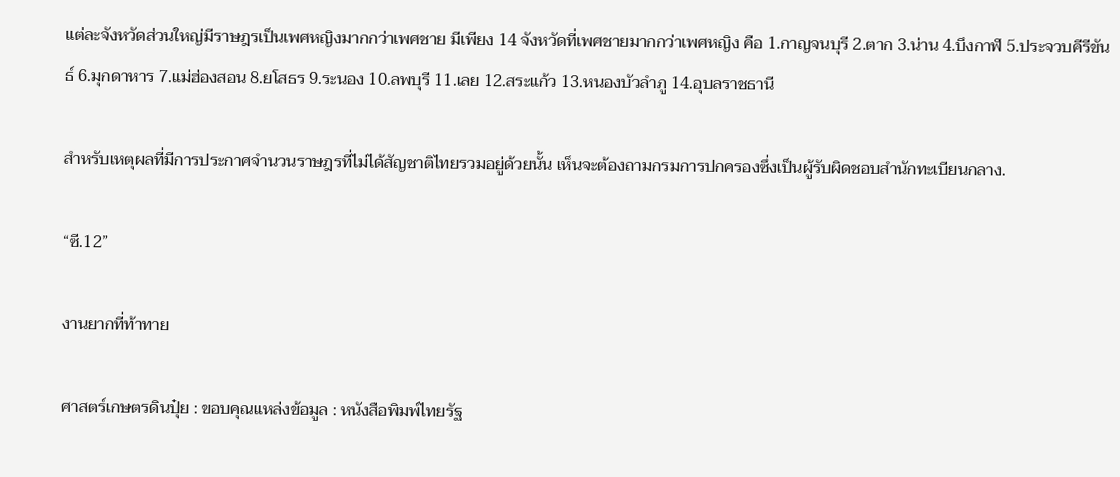แต่ละจังหวัดส่วนใหญ่มีราษฎรเป็นเพศหญิงมากกว่าเพศชาย มีเพียง 14 จังหวัดที่เพศชายมากกว่าเพศหญิง คือ 1.กาญจนบุรี 2.ตาก 3.น่าน 4.บึงกาฬ 5.ประจวบคีรีขันธ์ 6.มุกดาหาร 7.แม่ฮ่องสอน 8.ยโสธร 9.ระนอง 10.ลพบุรี 11.เลย 12.สระแก้ว 13.หนองบัวลำภู 14.อุบลราชธานี

สำหรับเหตุผลที่มีการประกาศจำนวนราษฎรที่ไม่ได้สัญชาติไทยรวมอยู่ด้วยนั้น เห็นจะต้องถามกรมการปกครองซึ่งเป็นผู้รับผิดชอบสำนักทะเบียนกลาง.

“ซี.12”

งานยากที่ท้าทาย

ศาสตร์เกษตรดินปุ๋ย : ขอบคุณแหล่งข้อมูล : หนังสือพิมพ์ไทยรัฐ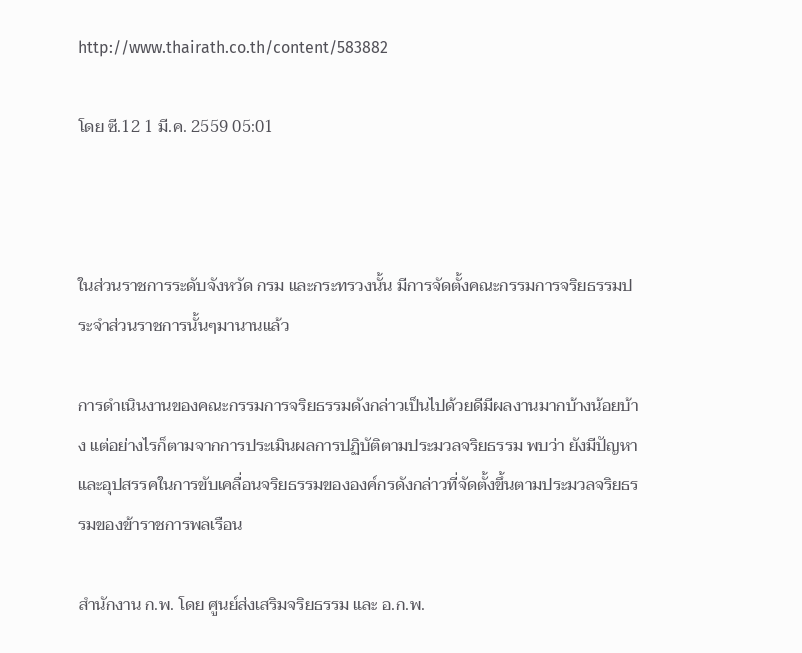http://www.thairath.co.th/content/583882

โดย ซี.12 1 มี.ค. 2559 05:01



ในส่วนราชการระดับจังหวัด กรม และกระทรวงนั้น มีการจัดตั้งคณะกรรมการจริยธรรมประจำส่วนราชการนั้นๆมานานแล้ว

การดำเนินงานของคณะกรรมการจริยธรรมดังกล่าวเป็นไปด้วยดีมีผลงานมากบ้างน้อยบ้าง แต่อย่างไรก็ตามจากการประเมินผลการปฏิบัติตามประมวลจริยธรรม พบว่า ยังมีปัญหาและอุปสรรคในการขับเคลื่อนจริยธรรมขององค์กรดังกล่าวที่จัดตั้งขึ้นตามประมวลจริยธรรมของข้าราชการพลเรือน

สำนักงาน ก.พ. โดย ศูนย์ส่งเสริมจริยธรรม และ อ.ก.พ.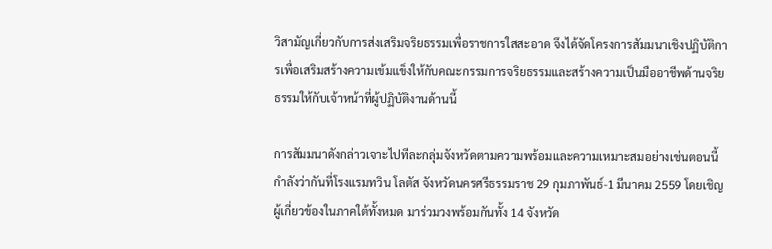วิสามัญเกี่ยวกับการส่งเสริมจริยธรรมเพื่อราชการใสสะอาด จึงได้จัดโครงการสัมมนาเชิงปฏิบัติการเพื่อเสริมสร้างความเข้มแข็งให้กับคณะกรรมการจริยธรรมและสร้างความเป็นมืออาชีพด้านจริยธรรมให้กับเจ้าหน้าที่ผู้ปฏิบัติงานด้านนี้

การสัมมนาดังกล่าวเจาะไปทีละกลุ่มจังหวัดตามความพร้อมและความเหมาะสมอย่างเช่นตอนนี้กำลังว่ากันที่โรงแรมทวิน โลตัส จังหวัดนครศรีธรรมราช 29 กุมภาพันธ์-1 มีนาคม 2559 โดยเชิญผู้เกี่ยวข้องในภาคใต้ทั้งหมด มาร่วมวงพร้อมกันทั้ง 14 จังหวัด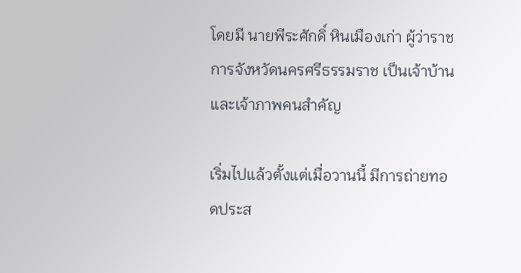โดยมี นายพีระศักดิ์ หินเมืองเก่า ผู้ว่าราชการจังหวัดนครศรีธรรมราช เป็นเจ้าบ้านและเจ้าภาพคนสำคัญ

เริ่มไปแล้วตั้งแต่เมื่อวานนี้ มีการถ่ายทอดประส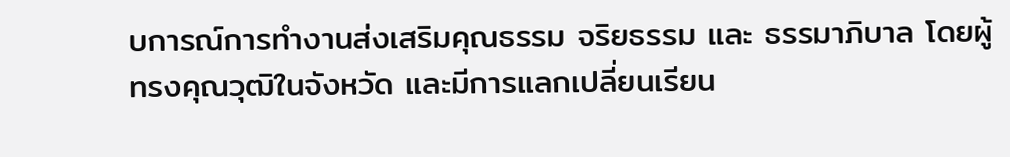บการณ์การทำงานส่งเสริมคุณธรรม จริยธรรม และ ธรรมาภิบาล โดยผู้ทรงคุณวุฒิในจังหวัด และมีการแลกเปลี่ยนเรียน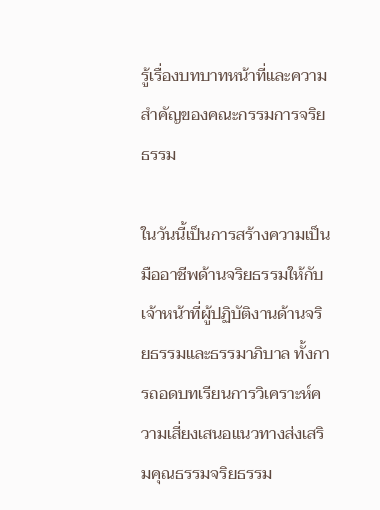รู้เรื่องบทบาทหน้าที่และความสำคัญของคณะกรรมการจริยธรรม

ในวันนี้เป็นการสร้างความเป็นมืออาชีพด้านจริยธรรมให้กับเจ้าหน้าที่ผู้ปฏิบัติงานด้านจริยธรรมและธรรมาภิบาล ทั้งการถอดบทเรียนการวิเคราะห์ความเสี่ยงเสนอแนวทางส่งเสริมคุณธรรมจริยธรรม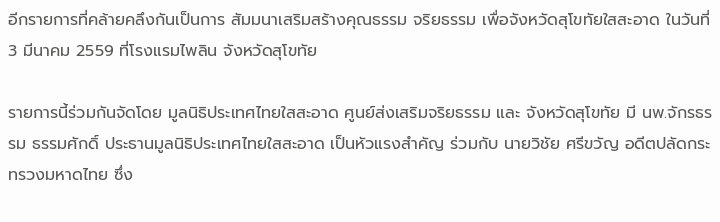อีกรายการที่คล้ายคลึงกันเป็นการ สัมมนาเสริมสร้างคุณธรรม จริยธรรม เพื่อจังหวัดสุโขทัยใสสะอาด ในวันที่ 3 มีนาคม 2559 ที่โรงแรมไพลิน จังหวัดสุโขทัย

รายการนี้ร่วมกันจัดโดย มูลนิธิประเทศไทยใสสะอาด ศูนย์ส่งเสริมจริยธรรม และ จังหวัดสุโขทัย มี นพ.จักรธรรม ธรรมศักดิ์ ประธานมูลนิธิประเทศไทยใสสะอาด เป็นหัวแรงสำคัญ ร่วมกับ นายวิชัย ศรีขวัญ อดีตปลัดกระทรวงมหาดไทย ซึ่ง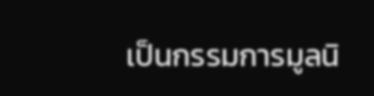เป็นกรรมการมูลนิ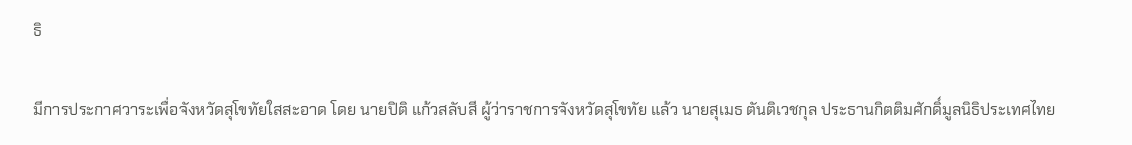ธิ

มีการประกาศวาระเพื่อจังหวัดสุโขทัยใสสะอาด โดย นายปิติ แก้วสลับสี ผู้ว่าราชการจังหวัดสุโขทัย แล้ว นายสุเมธ ตันติเวชกุล ประธานกิตติมศักดิ์มูลนิธิประเทศไทย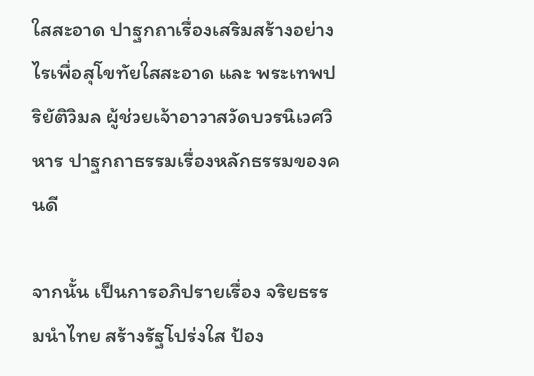ใสสะอาด ปาฐกถาเรื่องเสริมสร้างอย่างไรเพื่อสุโขทัยใสสะอาด และ พระเทพปริยัติวิมล ผู้ช่วยเจ้าอาวาสวัดบวรนิเวศวิหาร ปาฐกถาธรรมเรื่องหลักธรรมของคนดี

จากนั้น เป็นการอภิปรายเรื่อง จริยธรรมนำไทย สร้างรัฐโปร่งใส ป้อง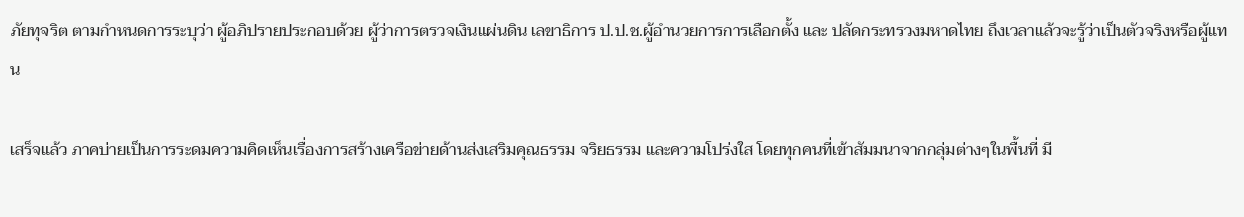ภัยทุจริต ตามกำหนดการระบุว่า ผู้อภิปรายประกอบด้วย ผู้ว่าการตรวจเงินแผ่นดิน เลขาธิการ ป.ป.ช.ผู้อำนวยการการเลือกตั้ง และ ปลัดกระทรวงมหาดไทย ถึงเวลาแล้วจะรู้ว่าเป็นตัวจริงหรือผู้แทน

เสร็จแล้ว ภาคบ่ายเป็นการระดมความคิดเห็นเรื่องการสร้างเครือข่ายด้านส่งเสริมคุณธรรม จริยธรรม และความโปร่งใส โดยทุกคนที่เข้าสัมมนาจากกลุ่มต่างๆในพื้นที่ มี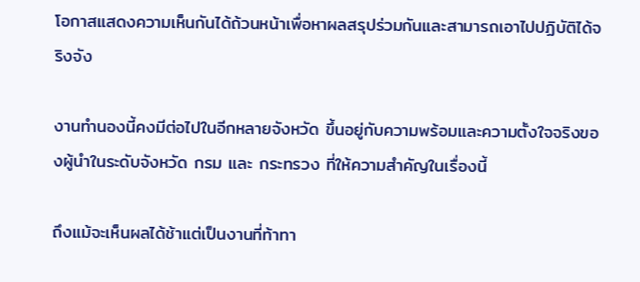โอกาสแสดงความเห็นกันได้ถ้วนหน้าเพื่อหาผลสรุปร่วมกันและสามารถเอาไปปฏิบัติได้จริงจัง

งานทำนองนี้คงมีต่อไปในอีกหลายจังหวัด ขึ้นอยู่กับความพร้อมและความตั้งใจจริงของผู้นำในระดับจังหวัด กรม และ กระทรวง ที่ให้ความสำคัญในเรื่องนี้

ถึงแม้จะเห็นผลได้ช้าแต่เป็นงานที่ท้าทา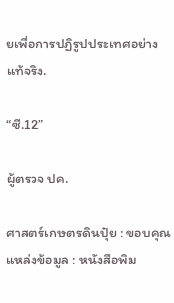ยเพื่อการปฏิรูปประเทศอย่างแท้จริง.

“ซี.12”

ผู้ตรวจ ปค.

ศาสตร์เกษตรดินปุ๋ย : ขอบคุณแหล่งข้อมูล : หนังสือพิม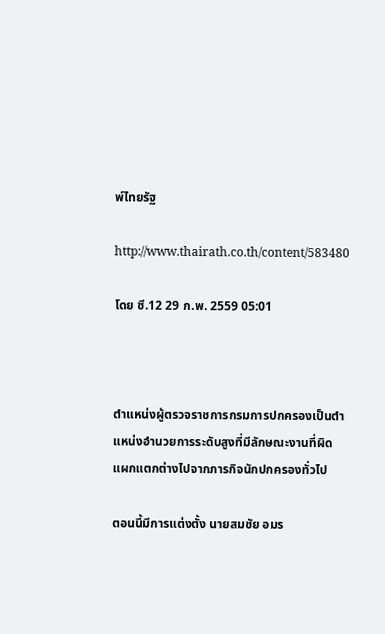พ์ไทยรัฐ

http://www.thairath.co.th/content/583480

โดย ซี.12 29 ก.พ. 2559 05:01



ตำแหน่งผู้ตรวจราชการกรมการปกครองเป็นตำแหน่งอำนวยการระดับสูงที่มีลักษณะงานที่ผิดแผกแตกต่างไปจากภารกิจนักปกครองทั่วไป

ตอนนี้มีการแต่งตั้ง นายสมชัย อมร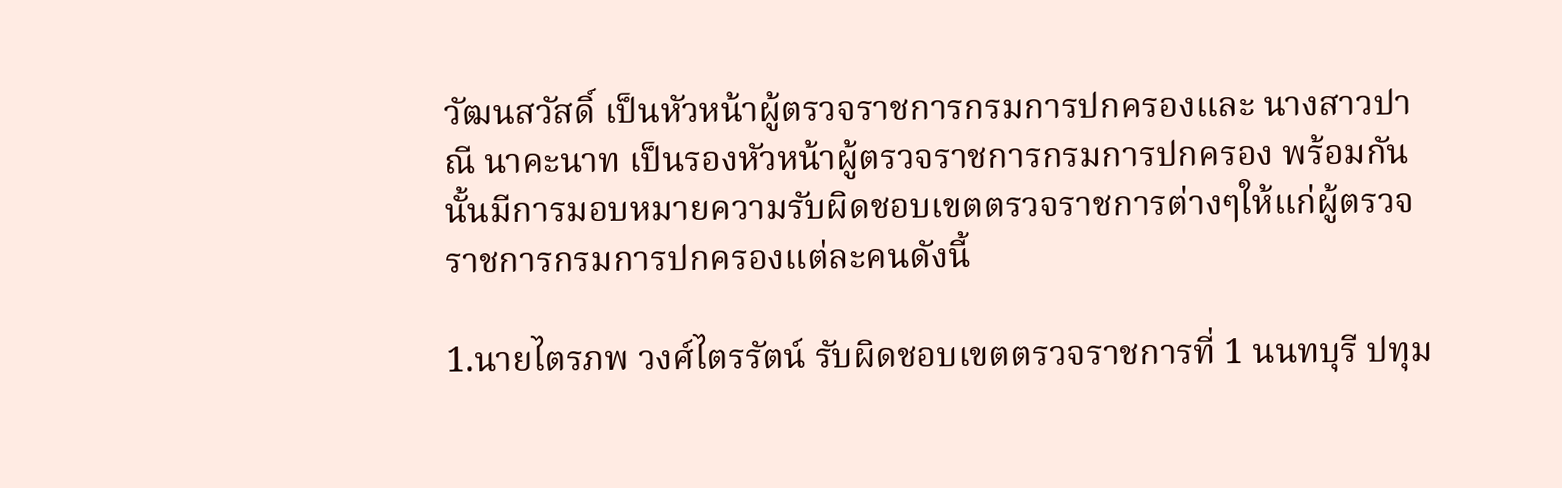วัฒนสวัสดิ์ เป็นหัวหน้าผู้ตรวจราชการกรมการปกครองและ นางสาวปาณี นาคะนาท เป็นรองหัวหน้าผู้ตรวจราชการกรมการปกครอง พร้อมกันนั้นมีการมอบหมายความรับผิดชอบเขตตรวจราชการต่างๆให้แก่ผู้ตรวจราชการกรมการปกครองแต่ละคนดังนี้

1.นายไตรภพ วงศ์ไตรรัตน์ รับผิดชอบเขตตรวจราชการที่ 1 นนทบุรี ปทุม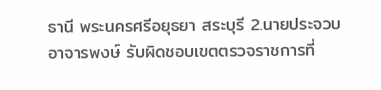ธานี พระนครศรีอยุธยา สระบุรี 2.นายประจวบ อาจารพงษ์ รับผิดชอบเขตตรวจราชการที่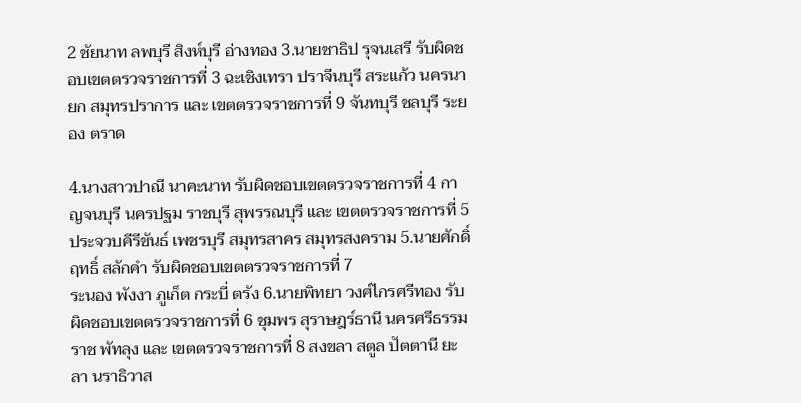2 ชัยนาท ลพบุรี สิงห์บุรี อ่างทอง 3.นายชาธิป รุจนเสรี รับผิดชอบเขตตรวจราชการที่ 3 ฉะเชิงเทรา ปราจีนบุรี สระแก้ว นครนายก สมุทรปราการ และ เขตตรวจราชการที่ 9 จันทบุรี ชลบุรี ระยอง ตราด

4.นางสาวปาณี นาคะนาท รับผิดชอบเขตตรวจราชการที่ 4 กาญจนบุรี นครปฐม ราชบุรี สุพรรณบุรี และ เขตตรวจราชการที่ 5 ประจวบคีรีขันธ์ เพชรบุรี สมุทรสาคร สมุทรสงคราม 5.นายศักดิ์ฤทธิ์ สลักคำ รับผิดชอบเขตตรวจราชการที่ 7
ระนอง พังงา ภูเก็ต กระบี่ ตรัง 6.นายพิทยา วงศ์ไกรศรีทอง รับผิดชอบเขตตรวจราชการที่ 6 ชุมพร สุราษฎร์ธานี นครศรีธรรมราช พัทลุง และ เขตตรวจราชการที่ 8 สงขลา สตูล ปัตตานี ยะลา นราธิวาส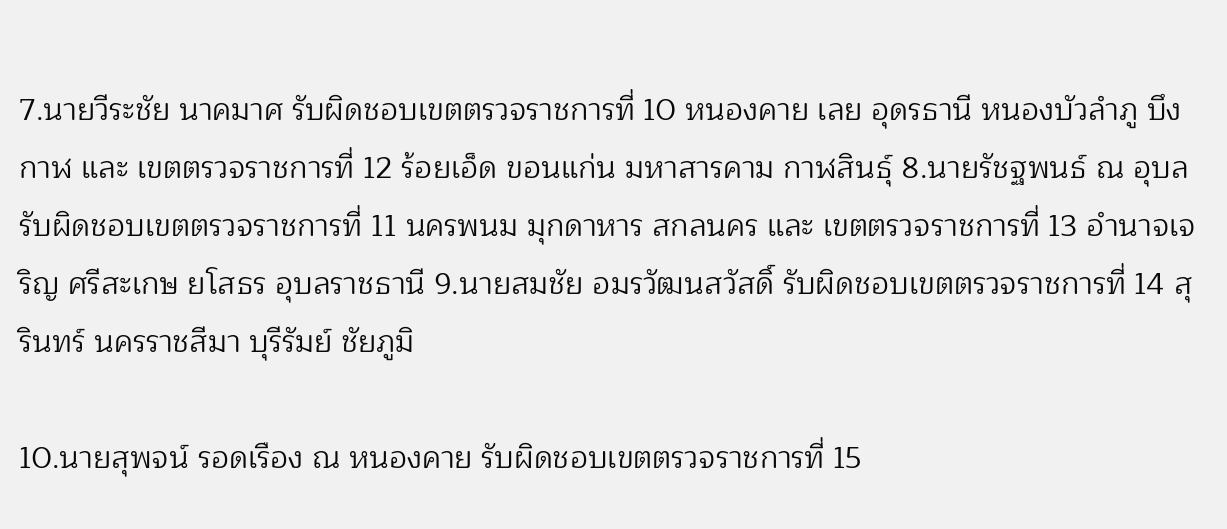7.นายวีระชัย นาคมาศ รับผิดชอบเขตตรวจราชการที่ 10 หนองคาย เลย อุดรธานี หนองบัวลำภู บึงกาฬ และ เขตตรวจราชการที่ 12 ร้อยเอ็ด ขอนแก่น มหาสารคาม กาฬสินธุ์ 8.นายรัชฐพนธ์ ณ อุบล รับผิดชอบเขตตรวจราชการที่ 11 นครพนม มุกดาหาร สกลนคร และ เขตตรวจราชการที่ 13 อำนาจเจริญ ศรีสะเกษ ยโสธร อุบลราชธานี 9.นายสมชัย อมรวัฒนสวัสดิ์ รับผิดชอบเขตตรวจราชการที่ 14 สุรินทร์ นครราชสีมา บุรีรัมย์ ชัยภูมิ

10.นายสุพจน์ รอดเรือง ณ หนองคาย รับผิดชอบเขตตรวจราชการที่ 15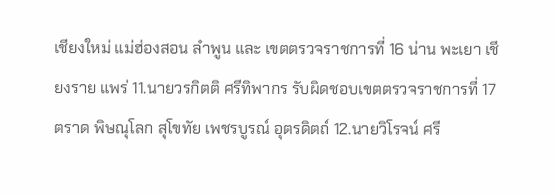เชียงใหม่ แม่ฮ่องสอน ลำพูน และ เขตตรวจราชการที่ 16 น่าน พะเยา เชียงราย แพร่ 11.นายวรกิตติ ศรีทิพากร รับผิดชอบเขตตรวจราชการที่ 17 ตราด พิษณุโลก สุโขทัย เพชรบูรณ์ อุตรดิตถ์ 12.นายวิโรจน์ ศรี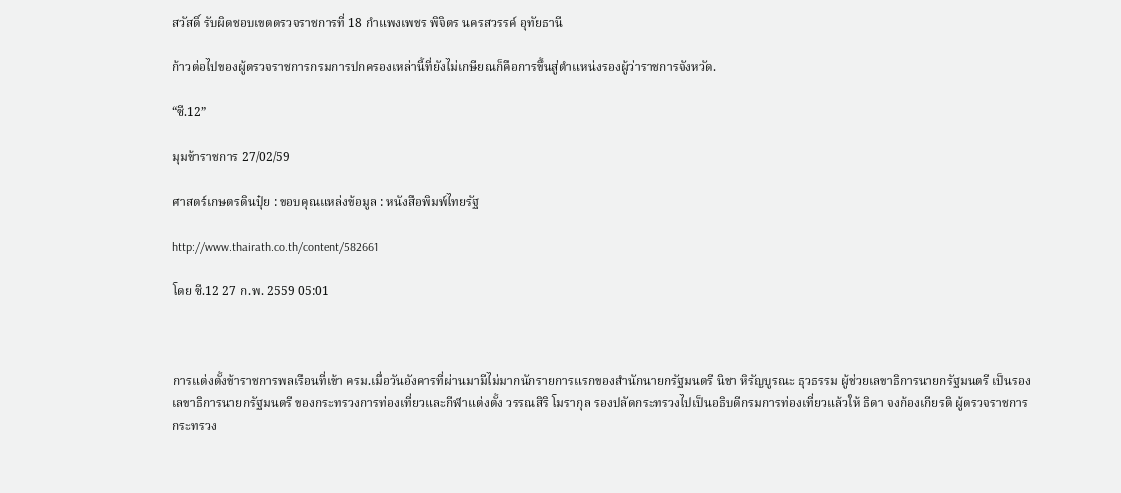สวัสดิ์ รับผิดชอบเขตตรวจราชการที่ 18 กำแพงเพชร พิจิตร นครสวรรค์ อุทัยธานี

ก้าวต่อไปของผู้ตรวจราชการกรมการปกครองเหล่านี้ที่ยังไม่เกษียณก็คือการขึ้นสู่ตำแหน่งรองผู้ว่าราชการจังหวัด.

“ซี.12”

มุมข้าราชการ 27/02/59

ศาสตร์เกษตรดินปุ๋ย : ขอบคุณแหล่งข้อมูล : หนังสือพิมพ์ไทยรัฐ

http://www.thairath.co.th/content/582661

โดย ซี.12 27 ก.พ. 2559 05:01



การแต่งตั้งข้าราชการพลเรือนที่เข้า ครม.เมื่อวันอังคารที่ผ่านมามีไม่มากนักรายการแรกของสำนักนายกรัฐมนตรี นิชา หิรัญบูรณะ ธุวธรรม ผู้ช่วยเลขาธิการนายกรัฐมนตรี เป็นรองเลขาธิการนายกรัฐมนตรี ของกระทรวงการท่องเที่ยวและกีฬาแต่งตั้ง วรรณสิริ โมรากุล รองปลัดกระทรวงไปเป็นอธิบดีกรมการท่องเที่ยวแล้วให้ ธิดา จงก้องเกียรติ ผู้ตรวจราชการกระทรวง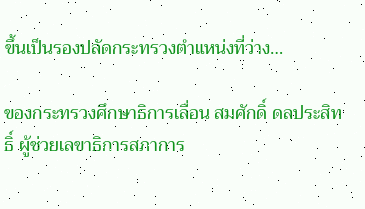ขึ้นเป็นรองปลัดกระทรวงตำแหน่งที่ว่าง…

ของกระทรวงศึกษาธิการเลื่อน สมศักดิ์ ดลประสิทธิ์ ผู้ช่วยเลขาธิการสภาการ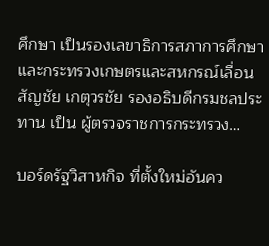ศึกษา เป็นรองเลขาธิการสภาการศึกษา และกระทรวงเกษตรและสหกรณ์เลื่อน สัญชัย เกตุวรชัย รองอธิบดีกรมชลประทาน เป็น ผู้ตรวจราชการกระทรวง…

บอร์ดรัฐวิสาหกิจ ที่ตั้งใหม่อันคว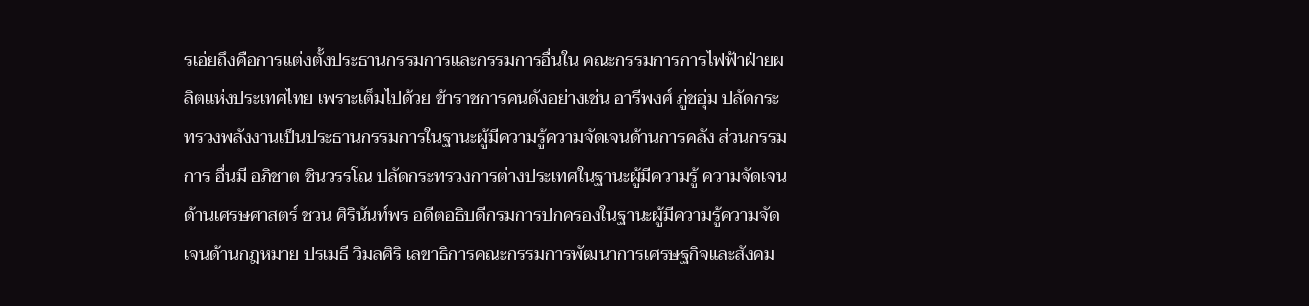รเอ่ยถึงคือการแต่งตั้งประธานกรรมการและกรรมการอื่นใน คณะกรรมการการไฟฟ้าฝ่ายผลิตแห่งประเทศไทย เพราะเต็มไปด้วย ข้าราชการคนดังอย่างเช่น อารีพงศ์ ภู่ชอุ่ม ปลัดกระทรวงพลังงานเป็นประธานกรรมการในฐานะผู้มีความรู้ความจัดเจนด้านการคลัง ส่วนกรรมการ อื่นมี อภิชาต ชินวรรโณ ปลัดกระทรวงการต่างประเทศในฐานะผู้มีความรู้ ความจัดเจนด้านเศรษศาสตร์ ชวน ศิรินันท์พร อดีตอธิบดีกรมการปกครองในฐานะผู้มีความรู้ความจัดเจนด้านกฎหมาย ปรเมธี วิมลศิริ เลขาธิการคณะกรรมการพัฒนาการเศรษฐกิจและสังคม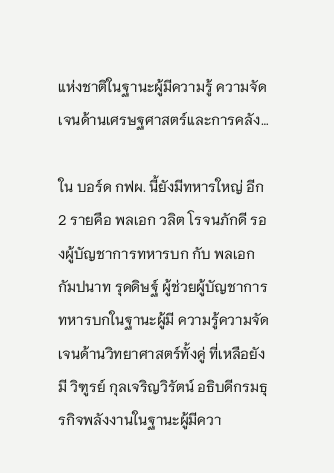แห่งชาติในฐานะผู้มีความรู้ ความจัดเจนด้านเศรษฐศาสตร์และการคลัง…

ใน บอร์ด กฟผ. นี้ยังมีทหารใหญ่ อีก 2 รายคือ พลเอก วลิต โรจนภักดี รองผู้บัญชาการทหารบก กับ พลเอก กัมปนาท รุดดิษฐ์ ผู้ช่วยผู้บัญชาการทหารบกในฐานะผู้มี ความรู้ความจัดเจนด้านวิทยาศาสตร์ทั้งคู่ ที่เหลือยังมี วิฑูรย์ กุลเจริญวิรัตน์ อธิบดีกรมธุรกิจพลังงานในฐานะผู้มีควา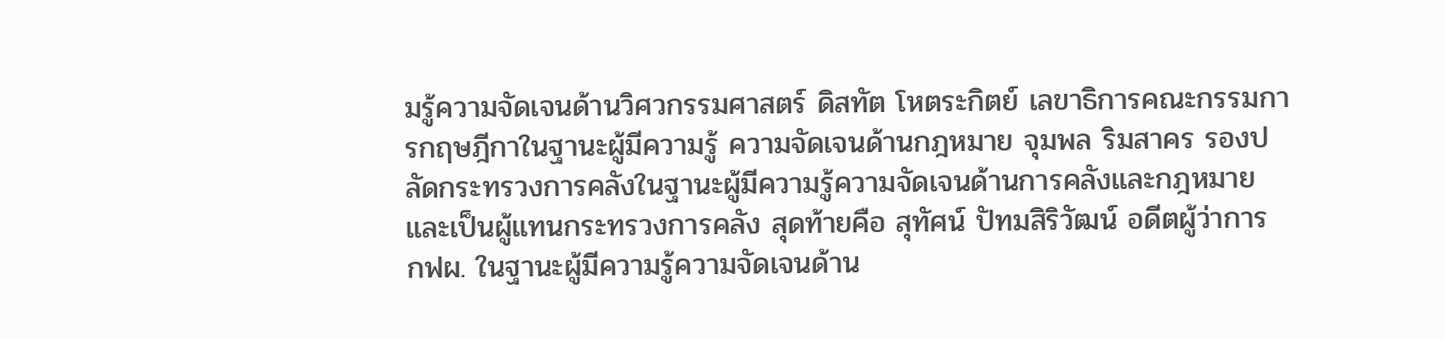มรู้ความจัดเจนด้านวิศวกรรมศาสตร์ ดิสทัต โหตระกิตย์ เลขาธิการคณะกรรมการกฤษฎีกาในฐานะผู้มีความรู้ ความจัดเจนด้านกฎหมาย จุมพล ริมสาคร รองปลัดกระทรวงการคลังในฐานะผู้มีความรู้ความจัดเจนด้านการคลังและกฎหมายและเป็นผู้แทนกระทรวงการคลัง สุดท้ายคือ สุทัศน์ ปัทมสิริวัฒน์ อดีตผู้ว่าการ กฟผ. ในฐานะผู้มีความรู้ความจัดเจนด้าน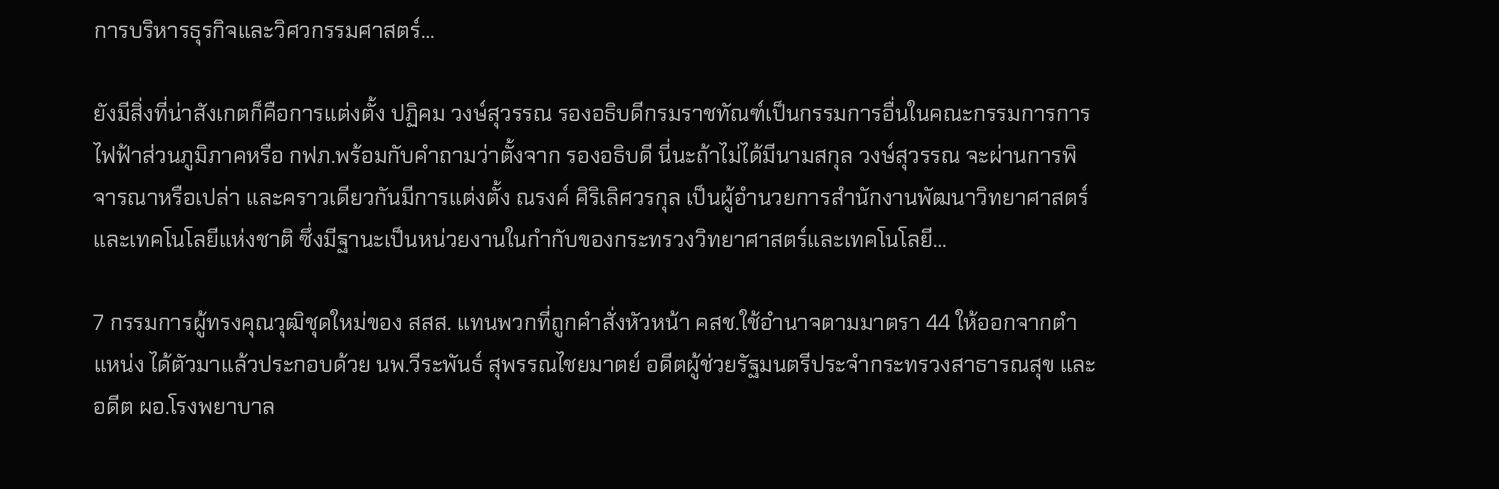การบริหารธุรกิจและวิศวกรรมศาสตร์…

ยังมีสิ่งที่น่าสังเกตก็คือการแต่งตั้ง ปฏิคม วงษ์สุวรรณ รองอธิบดีกรมราชทัณฑ์เป็นกรรมการอื่นในคณะกรรมการการไฟฟ้าส่วนภูมิภาคหรือ กฟภ.พร้อมกับคำถามว่าตั้งจาก รองอธิบดี นี่นะถ้าไม่ได้มีนามสกุล วงษ์สุวรรณ จะผ่านการพิจารณาหรือเปล่า และคราวเดียวกันมีการแต่งตั้ง ณรงค์ ศิริเลิศวรกุล เป็นผู้อำนวยการสำนักงานพัฒนาวิทยาศาสตร์และเทคโนโลยีแห่งชาติ ซึ่งมีฐานะเป็นหน่วยงานในกำกับของกระทรวงวิทยาศาสตร์และเทคโนโลยี…

7 กรรมการผู้ทรงคุณวุฒิชุดใหม่ของ สสส. แทนพวกที่ถูกคำสั่งหัวหน้า คสช.ใช้อำนาจตามมาตรา 44 ให้ออกจากตำแหน่ง ได้ตัวมาแล้วประกอบด้วย นพ.วีระพันธ์ สุพรรณไชยมาตย์ อดีตผู้ช่วยรัฐมนตรีประจำกระทรวงสาธารณสุข และอดีต ผอ.โรงพยาบาล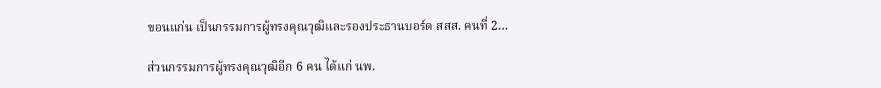ขอนแก่น เป็นกรรมการผู้ทรงคุณวุฒิและรองประธานบอร์ด สสส. คนที่ 2…

ส่วนกรรมการผู้ทรงคุณวุฒิอีก 6 คน ได้แก่ นพ.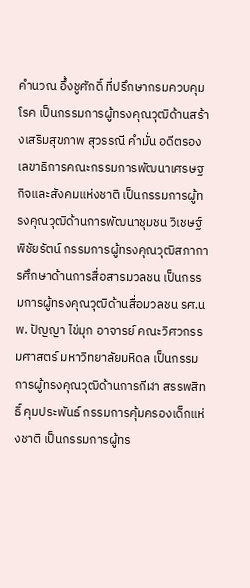คำนวณ อึ้งชูศักดิ์ ที่ปรึกษากรมควบคุมโรค เป็นกรรมการผู้ทรงคุณวุฒิด้านสร้างเสริมสุขภาพ สุวรรณี คำมั่น อดีตรองเลขาธิการคณะกรรมการพัฒนาเศรษฐกิจและสังคมแห่งชาติ เป็นกรรมการผู้ทรงคุณวุฒิด้านการพัฒนาชุมชน วิเชษฐ์ พิชัยรัตน์ กรรมการผู้ทรงคุณวุฒิสภาการศึกษาด้านการสื่อสารมวลชน เป็นกรรมการผู้ทรงคุณวุฒิด้านสื่อมวลชน รศ.นพ. ปัญญา ไข่มุก อาจารย์ คณะวิศวกรรมศาสตร์ มหาวิทยาลัยมหิดล เป็นกรรมการผู้ทรงคุณวุฒิด้านการกีฬา สรรพสิทธิ์ คุมประพันธ์ กรรมการคุ้มครองเด็กแห่งชาติ เป็นกรรมการผู้ทร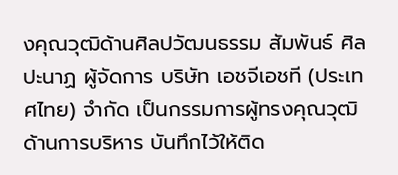งคุณวุฒิด้านศิลปวัฒนธรรม สัมพันธ์ ศิลปะนาฏ ผู้จัดการ บริษัท เอชจีเอชที (ประเทศไทย) จำกัด เป็นกรรมการผู้ทรงคุณวุฒิด้านการบริหาร บันทึกไว้ให้ติด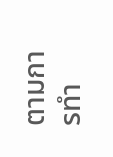ตามการทำ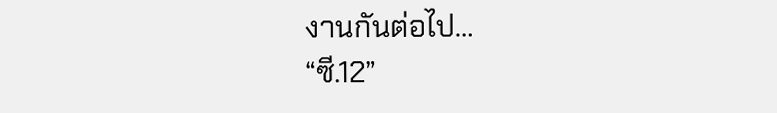งานกันต่อไป…
“ซี.12”